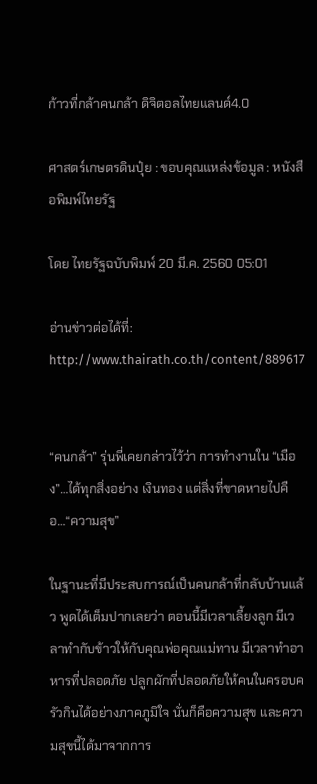ก้าวที่กล้าคนกล้า ดิจิตอลไทยแลนด์4.0

ศาสตร์เกษตรดินปุ๋ย : ขอบคุณแหล่งข้อมูล : หนังสือพิมพ์ไทยรัฐ

โดย ไทยรัฐฉบับพิมพ์ 20 มี.ค. 2560 05:01

อ่านข่าวต่อได้ที่: http://www.thairath.co.th/content/889617


“คนกล้า” รุ่นพี่เคยกล่าวไว้ว่า การทำงานใน “เมือง”…ได้ทุกสิ่งอย่าง เงินทอง แต่สิ่งที่ขาดหายไปคือ…“ความสุข”

ในฐานะที่มีประสบการณ์เป็นคนกล้าที่กลับบ้านแล้ว พูดได้เต็มปากเลยว่า ตอนนี้มีเวลาเลี้ยงลูก มีเวลาทำกับข้าวให้กับคุณพ่อคุณแม่ทาน มีเวลาทำอาหารที่ปลอดภัย ปลูกผักที่ปลอดภัยให้คนในครอบครัวกินได้อย่างภาคภูมิใจ นั่นก็คือความสุข และความสุขนี้ได้มาจากการ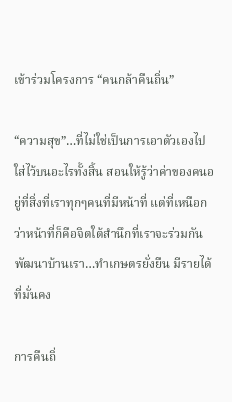เข้าร่วมโครงการ “คนกล้าคืนถิ่น”

“ความสุข”…ที่ไม่ใช่เป็นการเอาตัวเองไปใส่ไว้บนอะไรทั้งสิ้น สอนให้รู้ว่าค่าของคนอยู่ที่สิ่งที่เราทุกๆคนที่มีหน้าที่ แต่ที่เหนือกว่าหน้าที่ก็คือจิตใต้สำนึกที่เราจะร่วมกันพัฒนาบ้านเรา…ทำเกษตรยั่งยืน มีรายได้ ที่มั่นคง

การคืนถิ่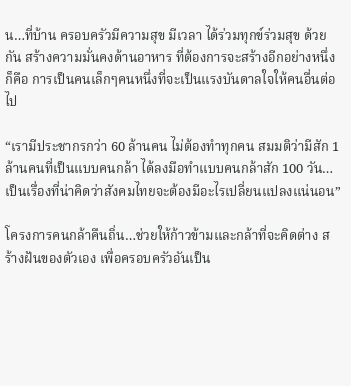น…ที่บ้าน ครอบครัวมีความสุข มีเวลา ได้ร่วมทุกข์ร่วมสุข ด้วยกัน สร้างความมั่นคงด้านอาหาร ที่ต้องการจะสร้างอีกอย่างหนึ่งก็คือ การเป็นคนเล็กๆคนหนึ่งที่จะเป็นแรงบันดาลใจให้คนอื่นต่อไป

“เรามีประชากรกว่า 60 ล้านคน ไม่ต้องทำทุกคน สมมติว่ามีสัก 1 ล้านคนที่เป็นแบบคนกล้า ได้ลงมือทำแบบคนกล้าสัก 100 วัน…เป็นเรื่องที่น่าคิดว่าสังคมไทยจะต้องมีอะไรเปลี่ยนแปลงแน่นอน”

โครงการคนกล้าคืนถิ่น…ช่วยให้ก้าวข้ามและกล้าที่จะคิดต่าง สร้างฝันของตัวเอง เพื่อครอบครัวอันเป็น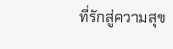ที่รักสู่ความสุข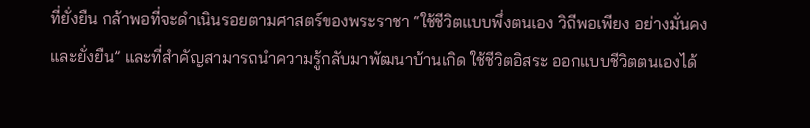ที่ยั่งยืน กล้าพอที่จะดำเนินรอยตามศาสตร์ของพระราชา “ใช้ชีวิตแบบพึ่งตนเอง วิถีพอเพียง อย่างมั่นคงและยั่งยืน” และที่สำคัญสามารถนำความรู้กลับมาพัฒนาบ้านเกิด ใช้ชีวิตอิสระ ออกแบบชีวิตตนเองได้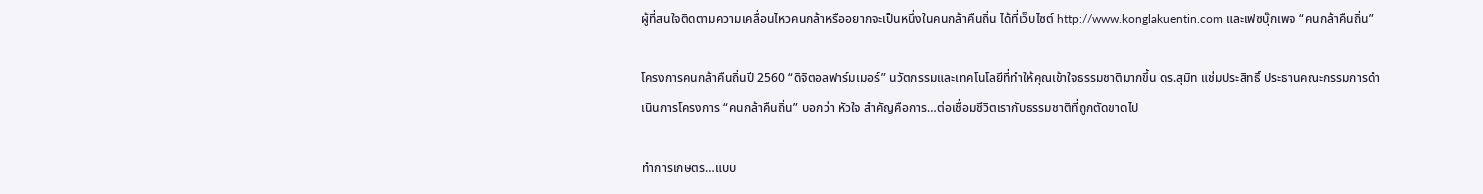ผู้ที่สนใจติดตามความเคลื่อนไหวคนกล้าหรืออยากจะเป็นหนึ่งในคนกล้าคืนถิ่น ได้ที่เว็บไซต์ http://www.konglakuentin.com และเฟซบุ๊กเพจ “คนกล้าคืนถิ่น”

โครงการคนกล้าคืนถิ่นปี 2560 “ดิจิตอลฟาร์มเมอร์” นวัตกรรมและเทคโนโลยีที่ทำให้คุณเข้าใจธรรมชาติมากขึ้น ดร.สุมิท แช่มประสิทธิ์ ประธานคณะกรรมการดำเนินการโครงการ “คนกล้าคืนถิ่น” บอกว่า หัวใจ สำคัญคือการ…ต่อเชื่อมชีวิตเรากับธรรมชาติที่ถูกตัดขาดไป

ทำการเกษตร…แบบ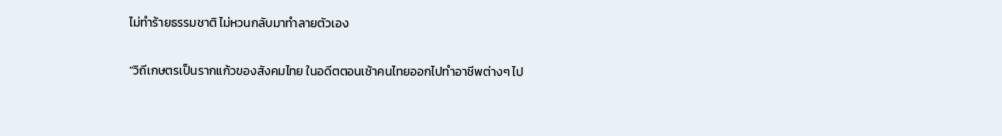ไม่ทำร้ายธรรมชาติ ไม่หวนกลับมาทำลายตัวเอง

“วิถีเกษตรเป็นรากแก้วของสังคมไทย ในอดีตตอนเช้าคนไทยออกไปทำอาชีพต่างๆ ไป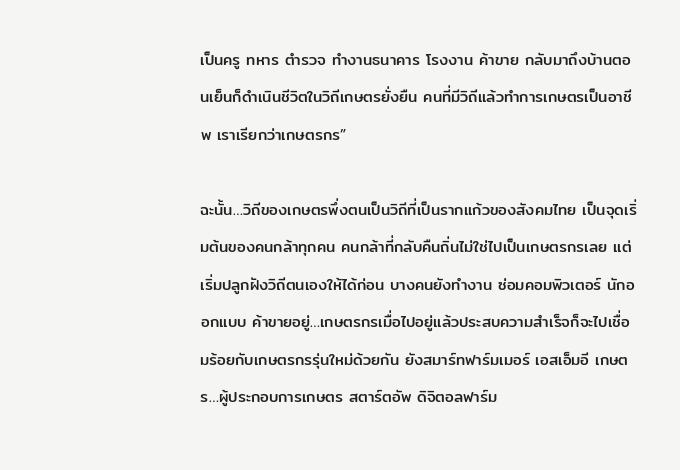เป็นครู ทหาร ตำรวจ ทำงานธนาคาร โรงงาน ค้าขาย กลับมาถึงบ้านตอนเย็นก็ดำเนินชีวิตในวิถีเกษตรยั่งยืน คนที่มีวิถีแล้วทำการเกษตรเป็นอาชีพ เราเรียกว่าเกษตรกร”

ฉะนั้น…วิถีของเกษตรพึ่งตนเป็นวิถีที่เป็นรากแก้วของสังคมไทย เป็นจุดเริ่มต้นของคนกล้าทุกคน คนกล้าที่กลับคืนถิ่นไม่ใช่ไปเป็นเกษตรกรเลย แต่เริ่มปลูกฝังวิถีตนเองให้ได้ก่อน บางคนยังทำงาน ซ่อมคอมพิวเตอร์ นักออกแบบ ค้าขายอยู่…เกษตรกรเมื่อไปอยู่แล้วประสบความสำเร็จก็จะไปเชื่อมร้อยกับเกษตรกรรุ่นใหม่ด้วยกัน ยังสมาร์ทฟาร์มเมอร์ เอสเอ็มอี เกษตร…ผู้ประกอบการเกษตร สตาร์ตอัพ ดิจิตอลฟาร์ม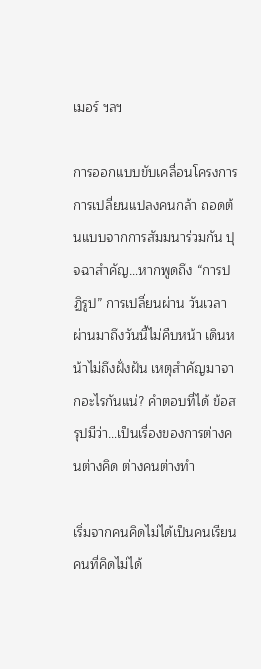เมอร์ ฯลฯ

การออกแบบขับเคลื่อนโครงการ การเปลี่ยนแปลงคนกล้า ถอดต้นแบบจากการสัมมนาร่วมกัน ปุจฉาสำคัญ…หากพูดถึง “การปฏิรูป” การเปลี่ยนผ่าน วันเวลาผ่านมาถึงวันนี้ไม่คืบหน้า เดินหน้าไม่ถึงฝั่งฝัน เหตุสำคัญมาจากอะไรกันแน่? คำตอบที่ได้ ข้อสรุปมีว่า…เป็นเรื่องของการต่างคนต่างคิด ต่างคนต่างทำ

เริ่มจากคนคิดไม่ได้เป็นคนเรียน คนที่คิดไม่ได้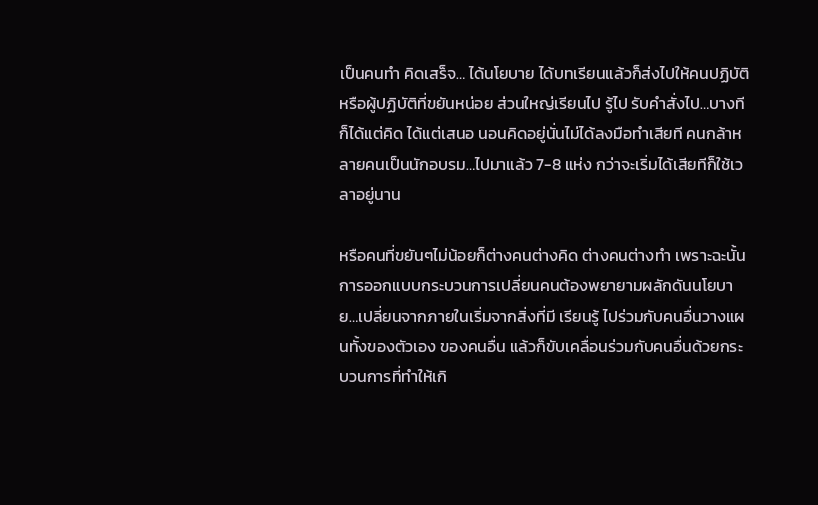เป็นคนทำ คิดเสร็จ… ได้นโยบาย ได้บทเรียนแล้วก็ส่งไปให้คนปฏิบัติ หรือผู้ปฏิบัติที่ขยันหน่อย ส่วนใหญ่เรียนไป รู้ไป รับคำสั่งไป…บางทีก็ได้แต่คิด ได้แต่เสนอ นอนคิดอยู่นั่นไม่ได้ลงมือทำเสียที คนกล้าหลายคนเป็นนักอบรม…ไปมาแล้ว 7-8 แห่ง กว่าจะเริ่มได้เสียทีก็ใช้เวลาอยู่นาน

หรือคนที่ขยันๆไม่น้อยก็ต่างคนต่างคิด ต่างคนต่างทำ เพราะฉะนั้นการออกแบบกระบวนการเปลี่ยนคนต้องพยายามผลักดันนโยบาย…เปลี่ยนจากภายในเริ่มจากสิ่งที่มี เรียนรู้ ไปร่วมกับคนอื่นวางแผนทั้งของตัวเอง ของคนอื่น แล้วก็ขับเคลื่อนร่วมกับคนอื่นด้วยกระบวนการที่ทำให้เกิ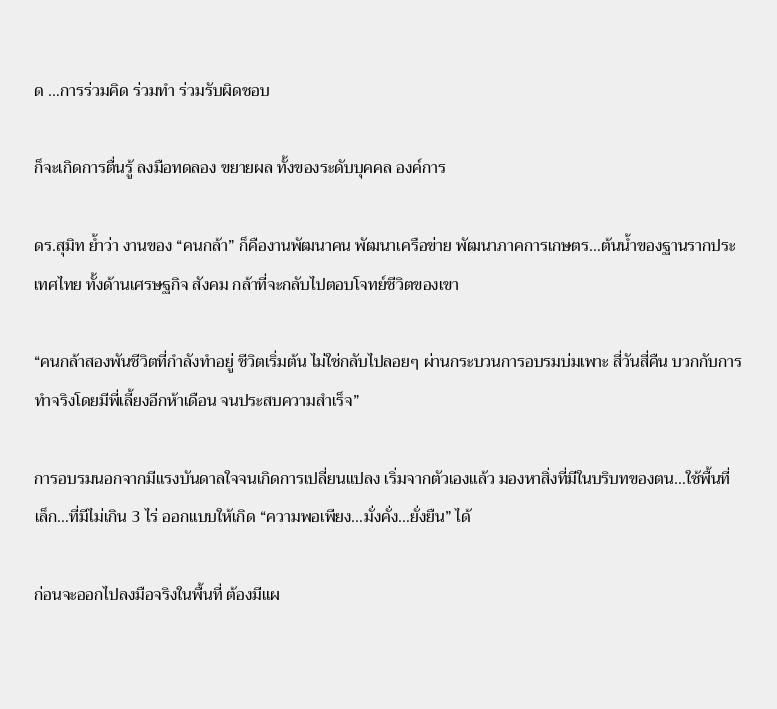ด …การร่วมคิด ร่วมทำ ร่วมรับผิดชอบ

ก็จะเกิดการตื่นรู้ ลงมือทดลอง ขยายผล ทั้งของระดับบุคคล องค์การ

ดร.สุมิท ย้ำว่า งานของ “คนกล้า” ก็คืองานพัฒนาคน พัฒนาเครือข่าย พัฒนาภาคการเกษตร…ต้นน้ำของฐานรากประเทศไทย ทั้งด้านเศรษฐกิจ สังคม กล้าที่จะกลับไปตอบโจทย์ชีวิตของเขา

“คนกล้าสองพันชีวิตที่กำลังทำอยู่ ชีวิตเริ่มต้น ไม่ใช่กลับไปลอยๆ ผ่านกระบวนการอบรมบ่มเพาะ สี่วันสี่คืน บวกกับการทำจริงโดยมีพี่เลี้ยงอีกห้าเดือน จนประสบความสำเร็จ”

การอบรมนอกจากมีแรงบันดาลใจจนเกิดการเปลี่ยนแปลง เริ่มจากตัวเองแล้ว มองหาสิ่งที่มีในบริบทของตน…ใช้พื้นที่เล็ก…ที่มีไม่เกิน 3 ไร่ ออกแบบให้เกิด “ความพอเพียง…มั่งคั่ง…ยั่งยืน” ได้

ก่อนจะออกไปลงมือจริงในพื้นที่ ต้องมีแผ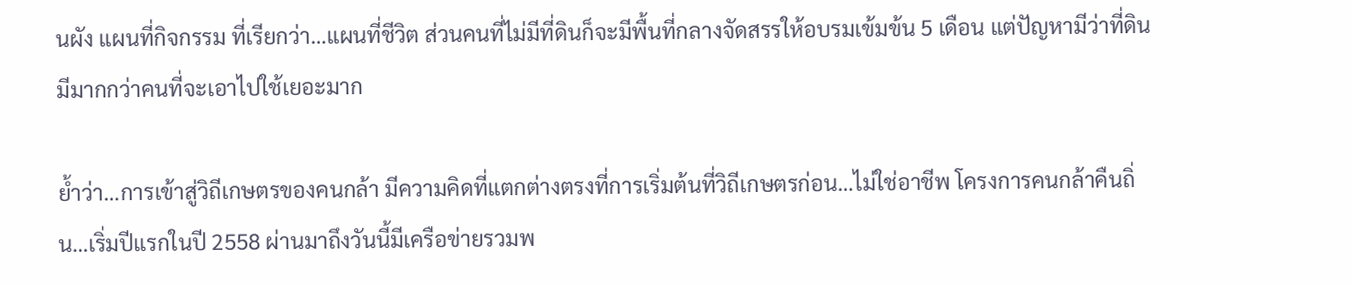นผัง แผนที่กิจกรรม ที่เรียกว่า…แผนที่ชีวิต ส่วนคนที่ไม่มีที่ดินก็จะมีพื้นที่กลางจัดสรรให้อบรมเข้มข้น 5 เดือน แต่ปัญหามีว่าที่ดินมีมากกว่าคนที่จะเอาไปใช้เยอะมาก

ย้ำว่า…การเข้าสู่วิถีเกษตรของคนกล้า มีความคิดที่แตกต่างตรงที่การเริ่มต้นที่วิถีเกษตรก่อน…ไม่ใช่อาชีพ โครงการคนกล้าคืนถิ่น…เริ่มปีแรกในปี 2558 ผ่านมาถึงวันนี้มีเครือข่ายรวมพ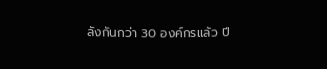ลังกันกว่า 30 องค์กรแล้ว ปี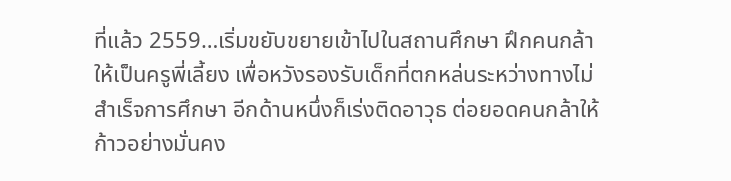ที่แล้ว 2559…เริ่มขยับขยายเข้าไปในสถานศึกษา ฝึกคนกล้าให้เป็นครูพี่เลี้ยง เพื่อหวังรองรับเด็กที่ตกหล่นระหว่างทางไม่สำเร็จการศึกษา อีกด้านหนึ่งก็เร่งติดอาวุธ ต่อยอดคนกล้าให้ก้าวอย่างมั่นคง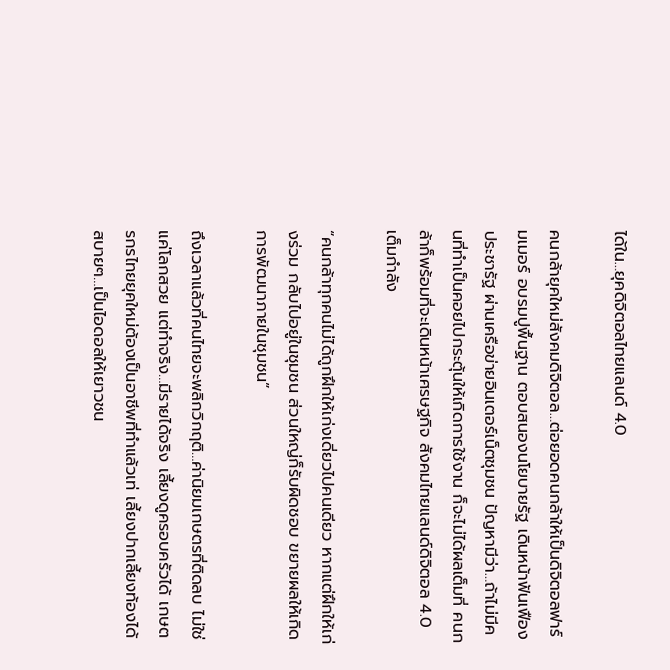ได้ใน…ยุคดิจิตอลไทยแลนด์ 4.0

คนกล้ายุคใหม่สังคมดิจิตอล…ต่อยอดคนกล้าให้เป็นดิจิตอลฟาร์มเมอร์ อบรมปูพื้นฐาน ตอบสนองนโยบายรัฐ เดินหน้าฟันเฟืองประชารัฐ ผ่านเครือข่ายอินเตอร์เน็ตชุมชน ปัญหามีว่า…ถ้าไม่มีคนที่ทำเป็นคอยไปกระตุ้นให้เกิดการใช้งาน ก็จะไม่ได้ผลเต็มที่ คนกล้าก็พร้อมที่จะเดินหน้าเศรษฐกิจ สังคมไทยแลนด์ดิจิตอล 4.0 เต็มกำลัง

“คนกล้าทุกคนไม่ได้ถูกฝึกให้เก่งเดี่ยวไปคนเดียว หากแต่ฝึกให้เก่งร่วม กลับไปอยู่ในชุมชน ส่วนใหญ่ก็รับผิดชอบ ขยายผลให้เกิดการพัฒนาภายในชุมชน”

ถึงเวลาแล้วที่คนไทยจะพลิกวิกฤติ…ค่านิยมเกษตรที่ติดลบ ไม่ใช่แค่โลกสวย แต่ทำจริง…มีรายได้จริง เลี้ยงดูครอบครัวได้ เกษตรกรไทยยุคใหม่ต้องเป็นอาชีพที่ทำแล้วเท่ เลี้ยงปากเลี้ยงท้องได้สบายๆ…เป็นไอดอลให้เยาวชน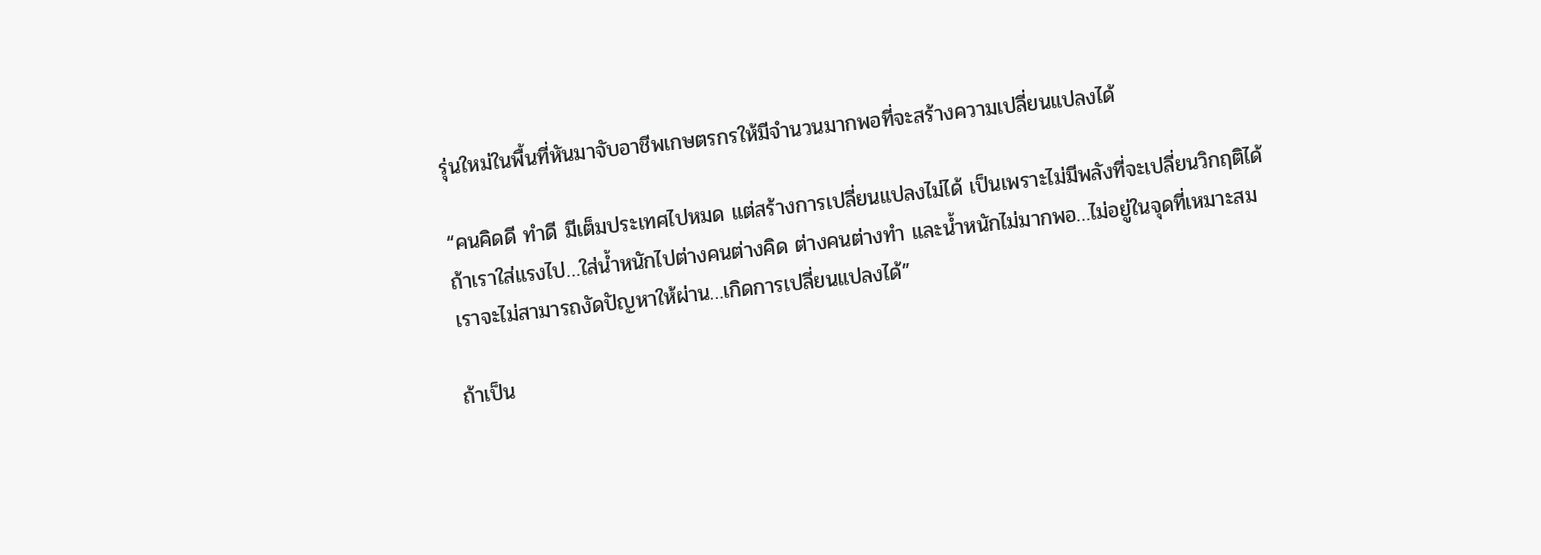รุ่นใหม่ในพื้นที่หันมาจับอาชีพเกษตรกรให้มีจำนวนมากพอที่จะสร้างความเปลี่ยนแปลงได้

“คนคิดดี ทำดี มีเต็มประเทศไปหมด แต่สร้างการเปลี่ยนแปลงไม่ได้ เป็นเพราะไม่มีพลังที่จะเปลี่ยนวิกฤติได้ ถ้าเราใส่แรงไป…ใส่น้ำหนักไปต่างคนต่างคิด ต่างคนต่างทำ และน้ำหนักไม่มากพอ…ไม่อยู่ในจุดที่เหมาะสม เราจะไม่สามารถงัดปัญหาให้ผ่าน…เกิดการเปลี่ยนแปลงได้”

ถ้าเป็น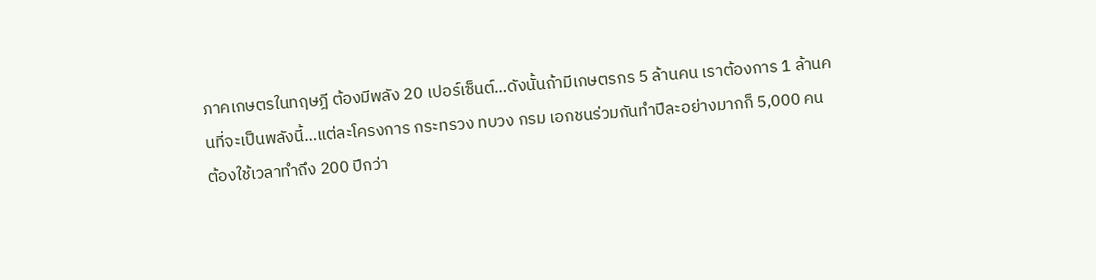ภาคเกษตรในทฤษฎี ต้องมีพลัง 20 เปอร์เซ็นต์…ดังนั้นถ้ามีเกษตรกร 5 ล้านคน เราต้องการ 1 ล้านคนที่จะเป็นพลังนี้…แต่ละโครงการ กระทรวง ทบวง กรม เอกชนร่วมกันทำปีละอย่างมากก็ 5,000 คน ต้องใช้เวลาทำถึง 200 ปีกว่า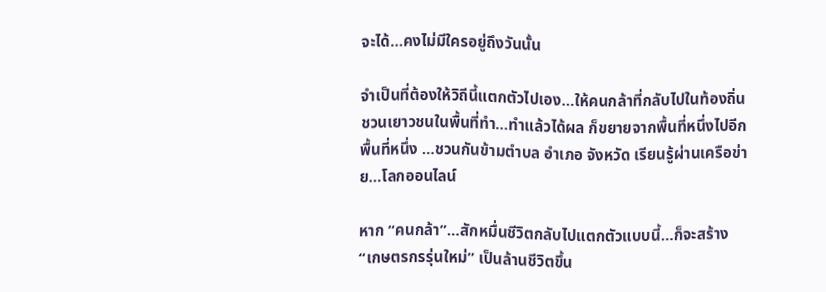จะได้…คงไม่มีใครอยู่ถึงวันนั้น

จำเป็นที่ต้องให้วิถีนี้แตกตัวไปเอง…ให้คนกล้าที่กลับไปในท้องถิ่นชวนเยาวชนในพื้นที่ทำ…ทำแล้วได้ผล ก็ขยายจากพื้นที่หนึ่งไปอีกพื้นที่หนึ่ง …ชวนกันข้ามตำบล อำเภอ จังหวัด เรียนรู้ผ่านเครือข่าย…โลกออนไลน์

หาก “คนกล้า”…สักหมื่นชีวิตกลับไปแตกตัวแบบนี้…ก็จะสร้าง “เกษตรกรรุ่นใหม่” เป็นล้านชีวิตขึ้น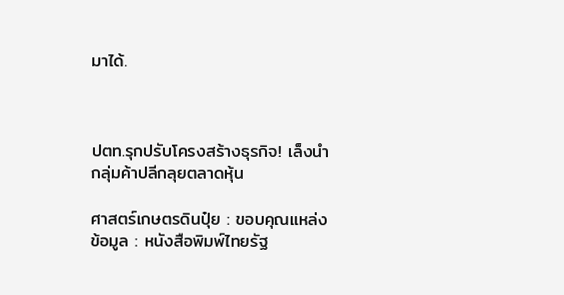มาได้.



ปตท.รุกปรับโครงสร้างธุรกิจ! เล็งนำกลุ่มค้าปลีกลุยตลาดหุ้น

ศาสตร์เกษตรดินปุ๋ย : ขอบคุณแหล่งข้อมูล : หนังสือพิมพ์ไทยรัฐ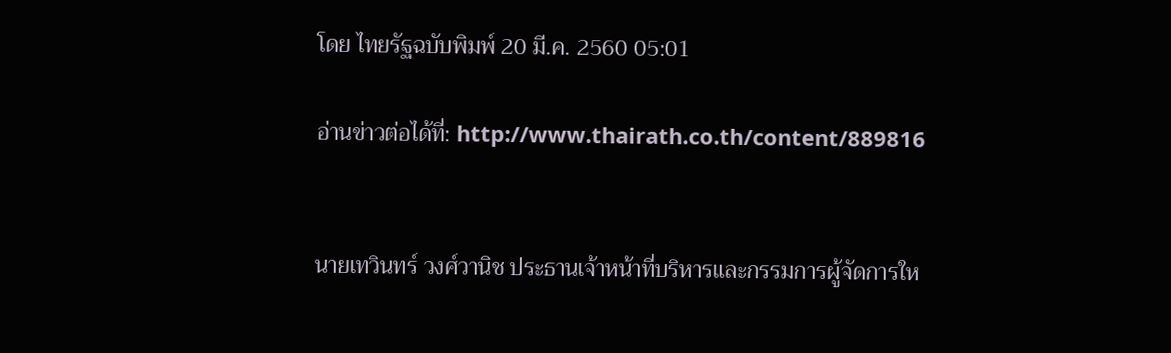โดย ไทยรัฐฉบับพิมพ์ 20 มี.ค. 2560 05:01

อ่านข่าวต่อได้ที่: http://www.thairath.co.th/content/889816


นายเทวินทร์ วงศ์วานิช ประธานเจ้าหน้าที่บริหารและกรรมการผู้จัดการให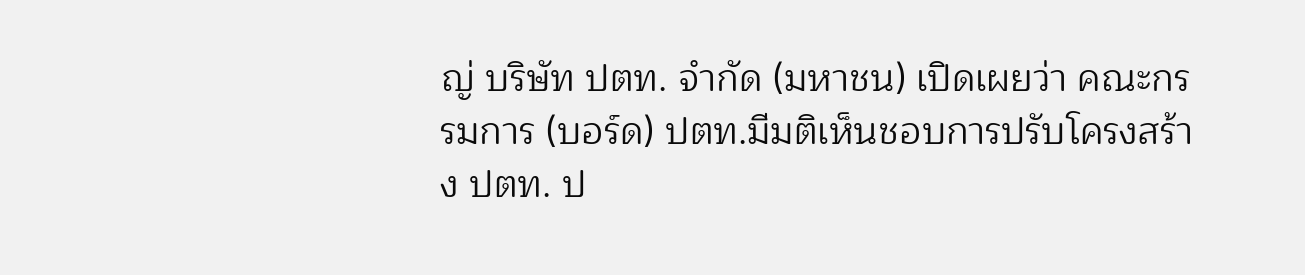ญ่ บริษัท ปตท. จำกัด (มหาชน) เปิดเผยว่า คณะกรรมการ (บอร์ด) ปตท.มีมติเห็นชอบการปรับโครงสร้าง ปตท. ป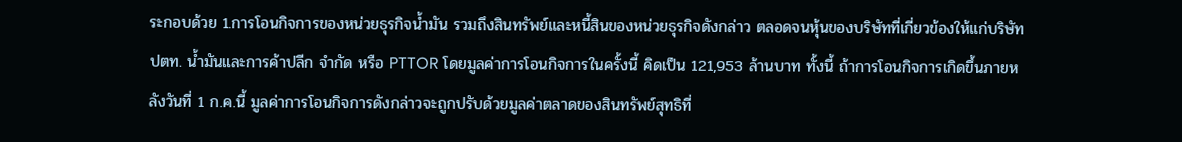ระกอบด้วย 1.การโอนกิจการของหน่วยธุรกิจน้ำมัน รวมถึงสินทรัพย์และหนี้สินของหน่วยธุรกิจดังกล่าว ตลอดจนหุ้นของบริษัทที่เกี่ยวข้องให้แก่บริษัท ปตท. น้ำมันและการค้าปลีก จำกัด หรือ PTTOR โดยมูลค่าการโอนกิจการในครั้งนี้ คิดเป็น 121,953 ล้านบาท ทั้งนี้ ถ้าการโอนกิจการเกิดขึ้นภายหลังวันที่ 1 ก.ค.นี้ มูลค่าการโอนกิจการดังกล่าวจะถูกปรับด้วยมูลค่าตลาดของสินทรัพย์สุทธิที่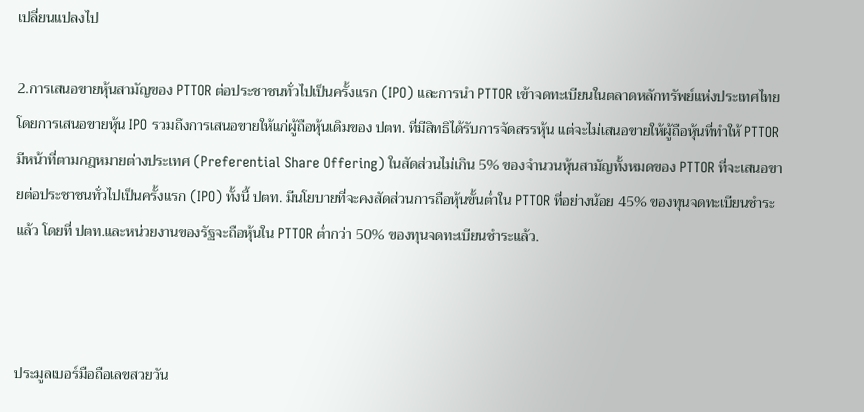เปลี่ยนแปลงไป

2.การเสนอขายหุ้นสามัญของ PTTOR ต่อประชาชนทั่วไปเป็นครั้งแรก (IPO) และการนำ PTTOR เข้าจดทะเบียนในตลาดหลักทรัพย์แห่งประเทศไทย โดยการเสนอขายหุ้น IPO รวมถึงการเสนอขายให้แก่ผู้ถือหุ้นเดิมของ ปตท. ที่มีสิทธิได้รับการจัดสรรหุ้น แต่จะไม่เสนอขายให้ผู้ถือหุ้นที่ทำให้ PTTOR มีหน้าที่ตามกฎหมายต่างประเทศ (Preferential Share Offering) ในสัดส่วนไม่เกิน 5% ของจำนวนหุ้นสามัญทั้งหมดของ PTTOR ที่จะเสนอขายต่อประชาชนทั่วไปเป็นครั้งแรก (IPO) ทั้งนี้ ปตท. มีนโยบายที่จะคงสัดส่วนการถือหุ้นขั้นต่ำใน PTTOR ที่อย่างน้อย 45% ของทุนจดทะเบียนชำระแล้ว โดยที่ ปตท.และหน่วยงานของรัฐจะถือหุ้นใน PTTOR ต่ำกว่า 50% ของทุนจดทะเบียนชำระแล้ว.



ประมูลเบอร์มือถือเลขสวยวัน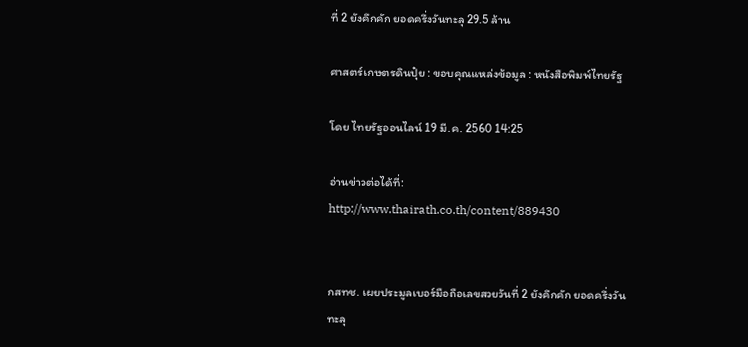ที่ 2 ยังคึกคัก ยอดครึ่งวันทะลุ 29.5 ล้าน

ศาสตร์เกษตรดินปุ๋ย : ขอบคุณแหล่งข้อมูล : หนังสือพิมพ์ไทยรัฐ

โดย ไทยรัฐออนไลน์ 19 มี.ค. 2560 14:25

อ่านข่าวต่อได้ที่: http://www.thairath.co.th/content/889430


กสทช. เผยประมูลเบอร์มือถือเลขสวยวันที่ 2 ยังคึกคัก ยอดครึ่งวันทะลุ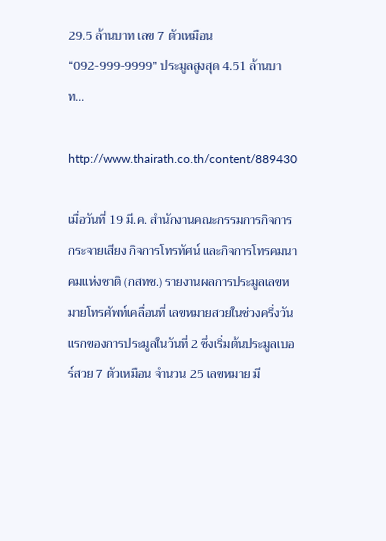29.5 ล้านบาท เลข 7 ตัวเหมือน “092-999-9999” ประมูลสูงสุด 4.51 ล้านบาท…

http://www.thairath.co.th/content/889430

เมื่อวันที่ 19 มี.ค. สำนักงานคณะกรรมการกิจการกระจายเสียง กิจการโทรทัศน์ และกิจการโทรคมนาคมแห่งชาติ (กสทช.) รายงานผลการประมูลเลขหมายโทรศัพท์เคลื่อนที่ เลขหมายสวยในช่วงครึ่งวันแรกของการประมูลในวันที่ 2 ซึ่งเริ่มต้นประมูลเบอร์สวย 7 ตัวเหมือน จำนวน 25 เลขหมาย มี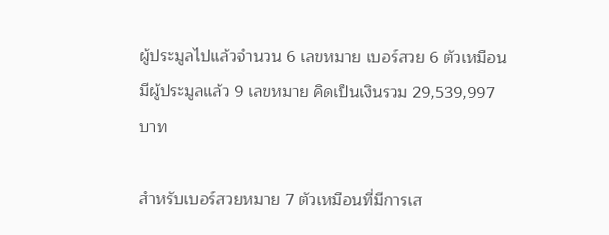ผู้ประมูลไปแล้วจำนวน 6 เลขหมาย เบอร์สวย 6 ตัวเหมือน มีผู้ประมูลแล้ว 9 เลขหมาย คิดเป็นเงินรวม 29,539,997 บาท

สำหรับเบอร์สวยหมาย 7 ตัวเหมือนที่มีการเส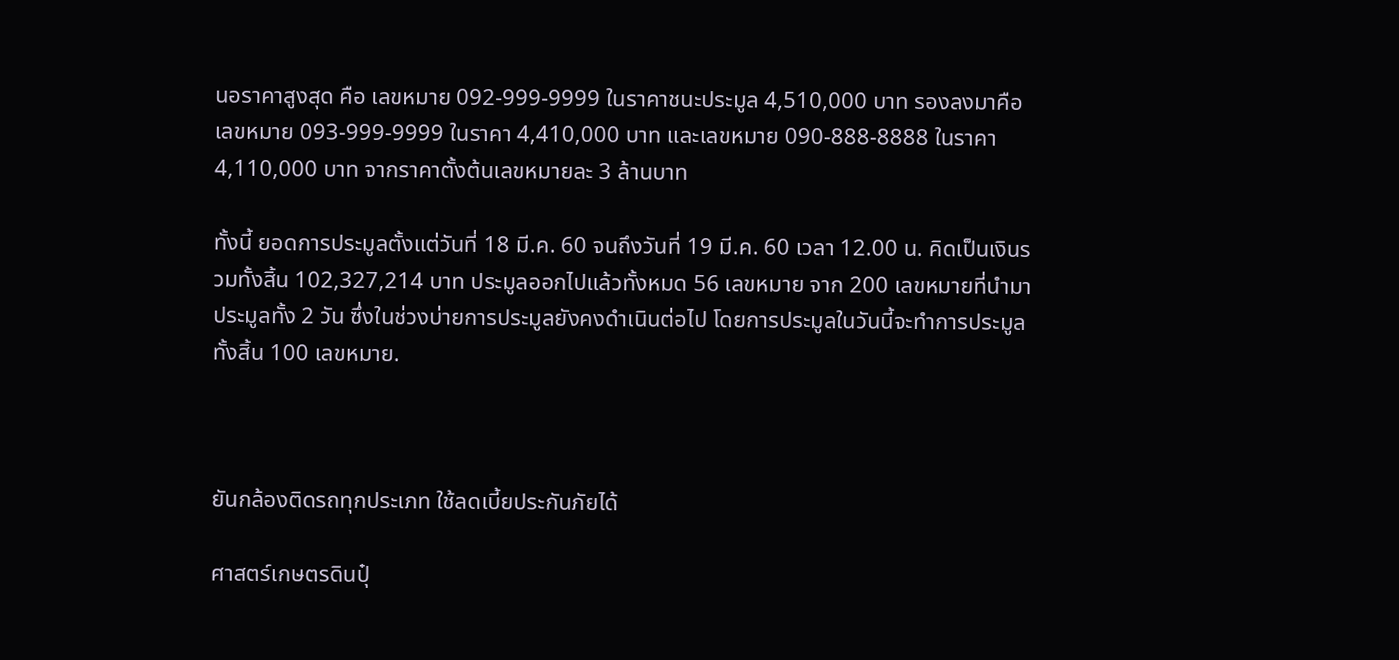นอราคาสูงสุด คือ เลขหมาย 092-999-9999 ในราคาชนะประมูล 4,510,000 บาท รองลงมาคือ เลขหมาย 093-999-9999 ในราคา 4,410,000 บาท และเลขหมาย 090-888-8888 ในราคา 4,110,000 บาท จากราคาตั้งต้นเลขหมายละ 3 ล้านบาท

ทั้งนี้ ยอดการประมูลตั้งแต่วันที่ 18 มี.ค. 60 จนถึงวันที่ 19 มี.ค. 60 เวลา 12.00 น. คิดเป็นเงินรวมทั้งสิ้น 102,327,214 บาท ประมูลออกไปแล้วทั้งหมด 56 เลขหมาย จาก 200 เลขหมายที่นำมาประมูลทั้ง 2 วัน ซึ่งในช่วงบ่ายการประมูลยังคงดำเนินต่อไป โดยการประมูลในวันนี้จะทำการประมูลทั้งสิ้น 100 เลขหมาย.



ยันกล้องติดรถทุกประเภท ใช้ลดเบี้ยประกันภัยได้

ศาสตร์เกษตรดินปุ๋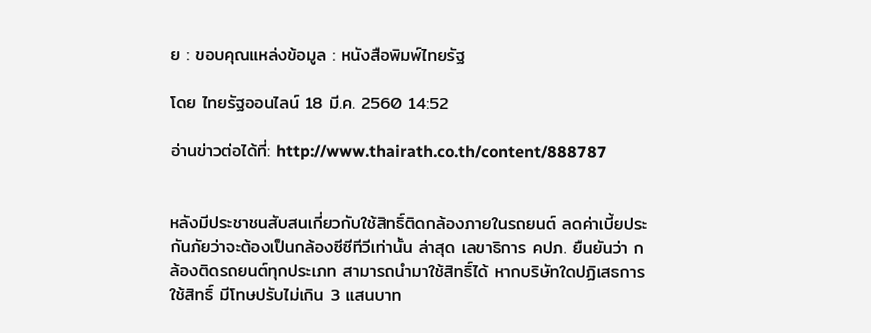ย : ขอบคุณแหล่งข้อมูล : หนังสือพิมพ์ไทยรัฐ

โดย ไทยรัฐออนไลน์ 18 มี.ค. 2560 14:52

อ่านข่าวต่อได้ที่: http://www.thairath.co.th/content/888787


หลังมีประชาชนสับสนเกี่ยวกับใช้สิทธิ์ติดกล้องภายในรถยนต์ ลดค่าเบี้ยประกันภัยว่าจะต้องเป็นกล้องซีซีทีวีเท่านั้น ล่าสุด เลขาธิการ คปภ. ยืนยันว่า กล้องติดรถยนต์ทุกประเภท สามารถนำมาใช้สิทธิ์ได้ หากบริษัทใดปฏิเสธการใช้สิทธิ์ มีโทษปรับไม่เกิน 3 แสนบาท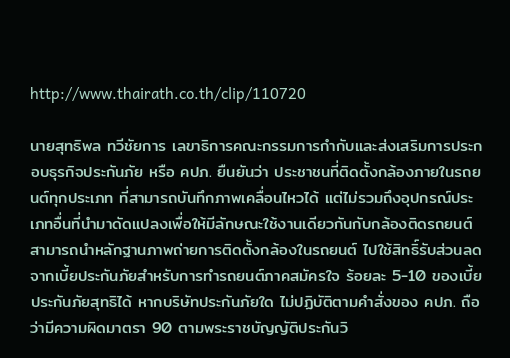http://www.thairath.co.th/clip/110720

นายสุทธิพล ทวีชัยการ เลขาธิการคณะกรรมการกำกับและส่งเสริมการประกอบธุรกิจประกันภัย หรือ คปภ. ยืนยันว่า ประชาชนที่ติดตั้งกล้องภายในรถยนต์ทุกประเภท ที่สามารถบันทึกภาพเคลื่อนไหวได้ แต่ไม่รวมถึงอุปกรณ์ประเภทอื่นที่นำมาดัดแปลงเพื่อให้มีลักษณะใช้งานเดียวกันกับกล้องติดรถยนต์ สามารถนำหลักฐานภาพถ่ายการติดตั้งกล้องในรถยนต์ ไปใช้สิทธิ์รับส่วนลดจากเบี้ยประกันภัยสำหรับการทำรถยนต์ภาคสมัครใจ ร้อยละ 5-10 ของเบี้ยประกันภัยสุทธิได้ หากบริษัทประกันภัยใด ไม่ปฏิบัติตามคำสั่งของ คปภ. ถือว่ามีความผิดมาตรา 90 ตามพระราชบัญญัติประกันวิ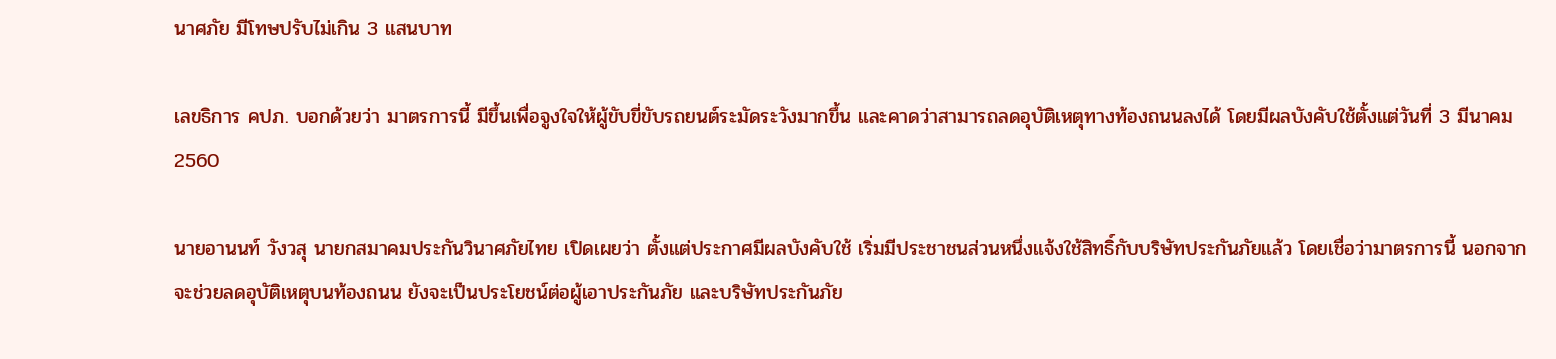นาศภัย มีโทษปรับไม่เกิน 3 แสนบาท

เลขธิการ คปภ. บอกด้วยว่า มาตรการนี้ มีขึ้นเพื่อจูงใจให้ผู้ขับขี่ขับรถยนต์ระมัดระวังมากขึ้น และคาดว่าสามารถลดอุบัติเหตุทางท้องถนนลงได้ โดยมีผลบังคับใช้ตั้งแต่วันที่ 3 มีนาคม 2560

นายอานนท์ วังวสุ นายกสมาคมประกันวินาศภัยไทย เปิดเผยว่า ตั้งแต่ประกาศมีผลบังคับใช้ เริ่มมีประชาชนส่วนหนึ่งแจ้งใช้สิทธิ์กับบริษัทประกันภัยแล้ว โดยเชื่อว่ามาตรการนี้ นอกจากจะช่วยลดอุบัติเหตุบนท้องถนน ยังจะเป็นประโยชน์ต่อผู้เอาประกันภัย และบริษัทประกันภัย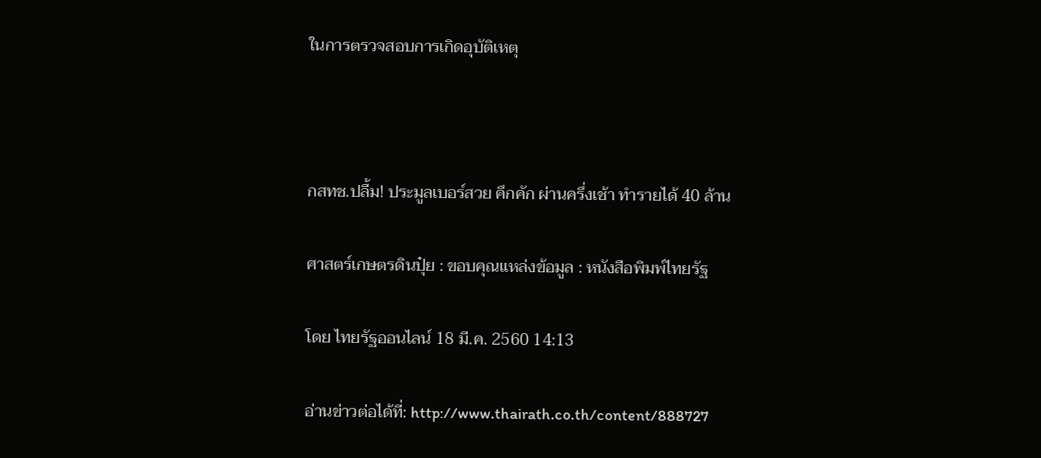ในการตรวจสอบการเกิดอุบัติเหตุ



กสทช.ปลื้ม! ประมูลเบอร์สวย คึกคัก ผ่านครึ่งเช้า ทำรายได้ 40 ล้าน

ศาสตร์เกษตรดินปุ๋ย : ขอบคุณแหล่งข้อมูล : หนังสือพิมพ์ไทยรัฐ

โดย ไทยรัฐออนไลน์ 18 มี.ค. 2560 14:13

อ่านข่าวต่อได้ที่: http://www.thairath.co.th/content/888727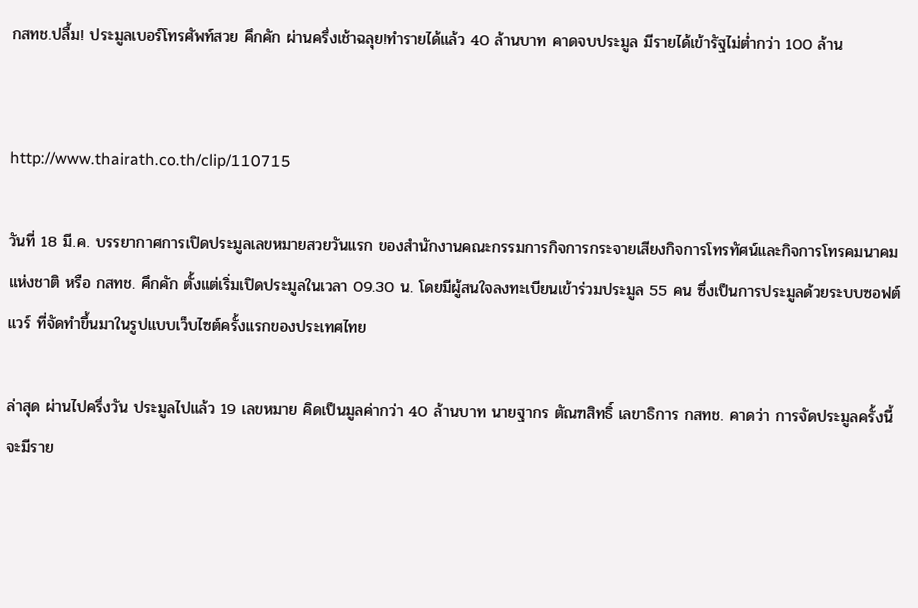กสทช.ปลื้ม! ประมูลเบอร์โทรศัพท์สวย คึกคัก ผ่านครึ่งเช้าฉลุย!ทำรายได้แล้ว 40 ล้านบาท คาดจบประมูล มีรายได้เข้ารัฐไม่ต่ำกว่า 100 ล้าน


http://www.thairath.co.th/clip/110715

วันที่ 18 มี.ค. บรรยากาศการเปิดประมูลเลขหมายสวยวันแรก ของสำนักงานคณะกรรมการกิจการกระจายเสียงกิจการโทรทัศน์และกิจการโทรคมนาคมแห่งชาติ หรือ กสทช. คึกคัก ตั้งแต่เริ่มเปิดประมูลในเวลา 09.30 น. โดยมีผู้สนใจลงทะเบียนเข้าร่วมประมูล 55 คน ซึ่งเป็นการประมูลด้วยระบบซอฟต์แวร์ ที่จัดทำขึ้นมาในรูปแบบเว็บไซต์ครั้งแรกของประเทศไทย

ล่าสุด ผ่านไปครึ่งวัน ประมูลไปแล้ว 19 เลขหมาย คิดเป็นมูลค่ากว่า 40 ล้านบาท นายฐากร ตัณฑสิทธิ์ เลขาธิการ กสทช. คาดว่า การจัดประมูลครั้งนี้ จะมีราย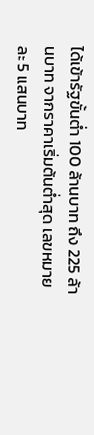ได้เข้ารัฐขั้นต่ำ 100 ล้านบาท ถึง 225 ล้านบาท จากราคาเริ่มต้นต่ำสุด เลขหมายละ 5 แสนบาท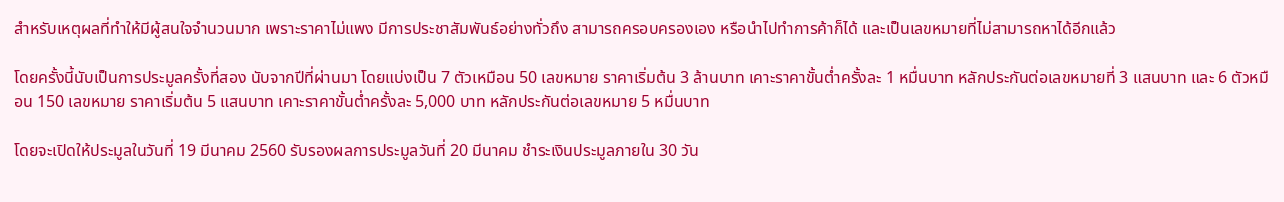สำหรับเหตุผลที่ทำให้มีผู้สนใจจำนวนมาก เพราะราคาไม่แพง มีการประชาสัมพันธ์อย่างทั่วถึง สามารถครอบครองเอง หรือนำไปทำการค้าก็ได้ และเป็นเลขหมายที่ไม่สามารถหาได้อีกแล้ว

โดยครั้งนี้นับเป็นการประมูลครั้งที่สอง นับจากปีที่ผ่านมา โดยแบ่งเป็น 7 ตัวเหมือน 50 เลขหมาย ราคาเริ่มต้น 3 ล้านบาท เคาะราคาขั้นต่ำครั้งละ 1 หมื่นบาท หลักประกันต่อเลขหมายที่ 3 แสนบาท และ 6 ตัวหมือน 150 เลขหมาย ราคาเริ่มต้น 5 แสนบาท เคาะราคาขั้นต่ำครั้งละ 5,000 บาท หลักประกันต่อเลขหมาย 5 หมื่นบาท

โดยจะเปิดให้ประมูลในวันที่ 19 มีนาคม 2560 รับรองผลการประมูลวันที่ 20 มีนาคม ชำระเงินประมูลภายใน 30 วัน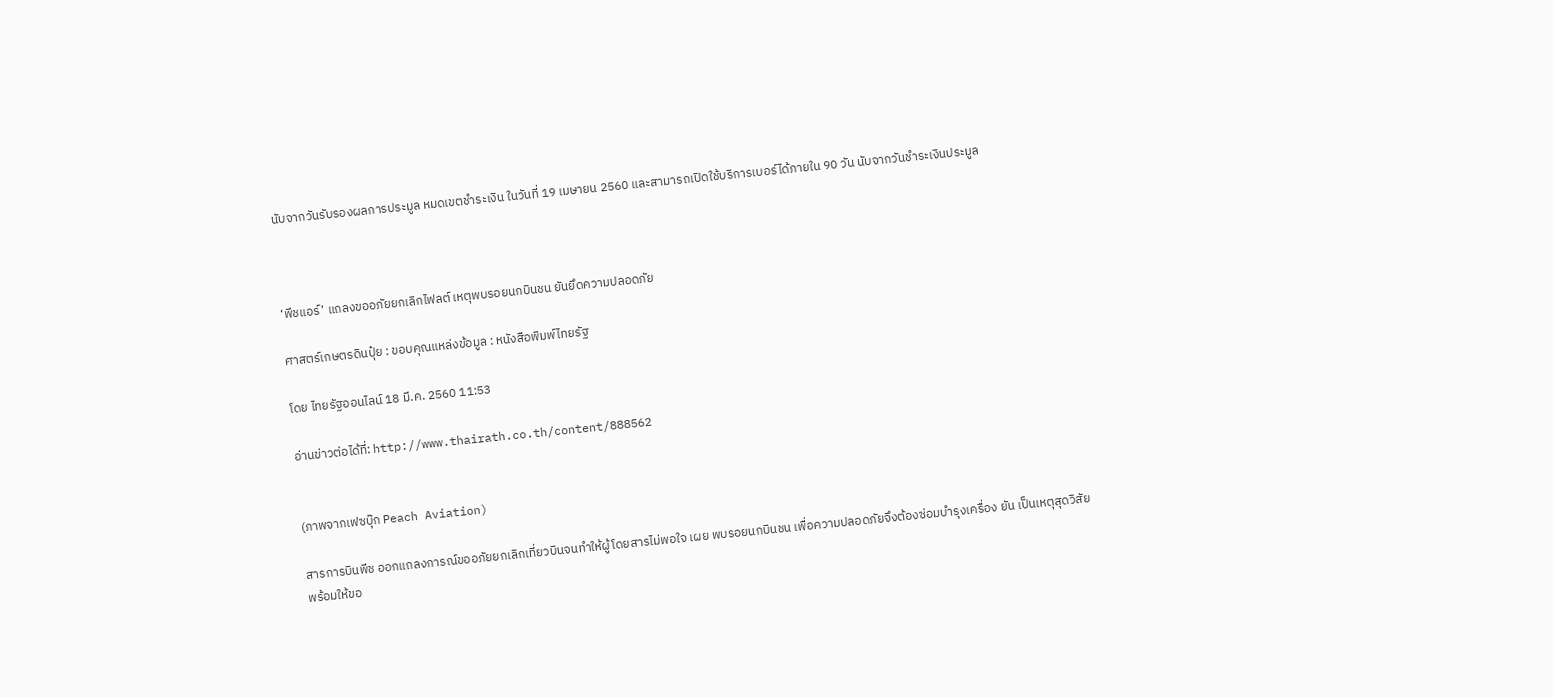นับจากวันรับรองผลการประมูล หมดเขตชำระเงิน ในวันที่ 19 เมษายน 2560 และสามารถเปิดใช้บริการเบอร์ได้ภายใน 90 วัน นับจากวันชำระเงินประมูล



‘พีชแอร์’ แถลงขออภัยยกเลิกไฟลต์ เหตุพบรอยนกบินชน ยันยึดความปลอดภัย

ศาสตร์เกษตรดินปุ๋ย : ขอบคุณแหล่งข้อมูล : หนังสือพิมพ์ไทยรัฐ

โดย ไทยรัฐออนไลน์ 18 มี.ค. 2560 11:53

อ่านข่าวต่อได้ที่: http://www.thairath.co.th/content/888562


(ภาพจากเฟซบุ๊ก Peach Aviation)

สารการบินพีช ออกแถลงการณ์ขออภัยยกเลิกเที่ยวบินจนทำให้ผู้โดยสารไม่พอใจ เผย พบรอยนกบินชน เพื่อความปลอดภัยจึงต้องซ่อมบำรุงเครื่อง ยัน เป็นเหตุสุดวิสัย พร้อมให้ขอ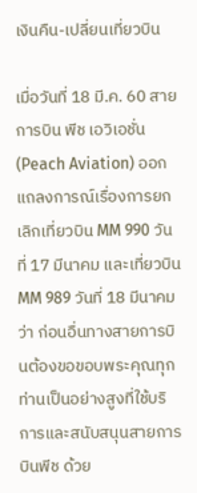เงินคืน-เปลี่ยนเที่ยวบิน

เมื่อวันที่ 18 มี.ค. 60 สายการบิน พีช เอวิเอชั่น (Peach Aviation) ออกแถลงการณ์เรื่องการยกเลิกเที่ยวบิน MM 990 วันที่ 17 มีนาคม และเที่ยวบิน MM 989 วันที่ 18 มีนาคม ว่า ก่อนอื่นทางสายการบินต้องขอขอบพระคุณทุกท่านเป็นอย่างสูงที่ใช้บริการและสนับสนุนสายการบินพีช ด้วย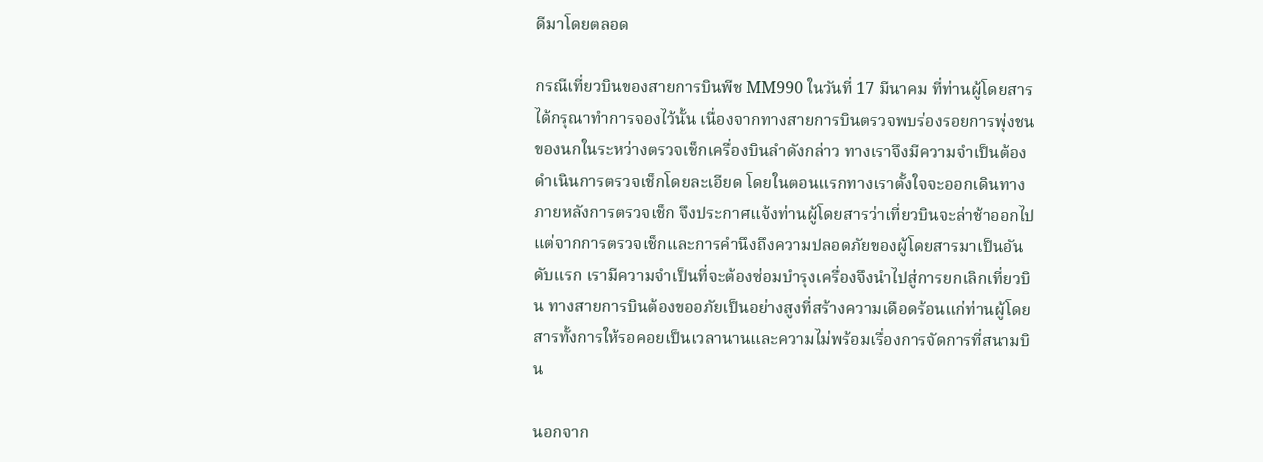ดีมาโดยตลอด

กรณีเที่ยวบินของสายการบินพีช MM990 ในวันที่ 17 มีนาคม ที่ท่านผู้โดยสารได้กรุณาทำการจองไว้นั้น เนื่องจากทางสายการบินตรวจพบร่องรอยการพุ่งชนของนกในระหว่างตรวจเช็กเครื่องบินลำดังกล่าว ทางเราจึงมีความจำเป็นต้องดำเนินการตรวจเช็กโดยละเอียด โดยในตอนแรกทางเราตั้งใจจะออกเดินทางภายหลังการตรวจเช็ก จึงประกาศแจ้งท่านผู้โดยสารว่าเที่ยวบินจะล่าช้าออกไป แต่จากการตรวจเช็กและการคำนึงถึงความปลอดภัยของผู้โดยสารมาเป็นอันดับแรก เรามีความจำเป็นที่จะต้องซ่อมบำรุงเครื่องจึงนำไปสู่การยกเลิกเที่ยวบิน ทางสายการบินต้องขออภัยเป็นอย่างสูงที่สร้างความเดือดร้อนแก่ท่านผู้โดยสารทั้งการให้รอคอยเป็นเวลานานและความไม่พร้อมเรื่องการจัดการที่สนามบิน

นอกจาก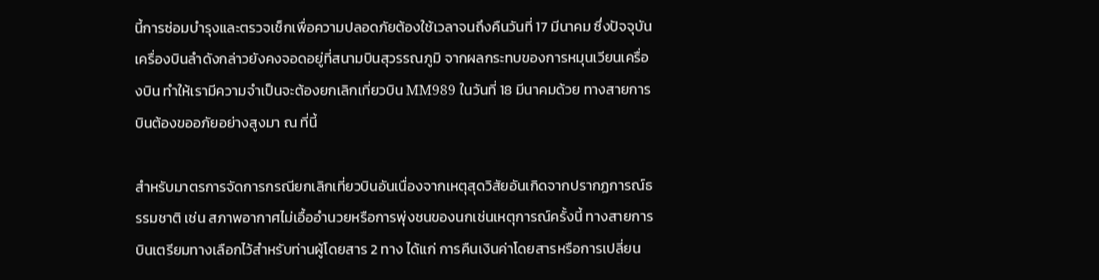นี้การซ่อมบำรุงและตรวจเช็กเพื่อความปลอดภัยต้องใช้เวลาจนถึงคืนวันที่ 17 มีนาคม ซึ่งปัจจุบันเครื่องบินลำดังกล่าวยังคงจอดอยู่ที่สนามบินสุวรรณภูมิ จากผลกระทบของการหมุนเวียนเครื่องบิน ทำให้เรามีความจำเป็นจะต้องยกเลิกเที่ยวบิน MM989 ในวันที่ 18 มีนาคมด้วย ทางสายการบินต้องขออภัยอย่างสูงมา ณ ที่นี้

สำหรับมาตรการจัดการกรณียกเลิกเที่ยวบินอันเนื่องจากเหตุสุดวิสัยอันเกิดจากปรากฏการณ์ธรรมชาติ เช่น สภาพอากาศไม่เอื้ออำนวยหรือการพุ่งชนของนกเช่นเหตุการณ์ครั้งนี้ ทางสายการบินเตรียมทางเลือกไว้สำหรับท่านผู้โดยสาร 2 ทาง ได้แก่ การคืนเงินค่าโดยสารหรือการเปลี่ยน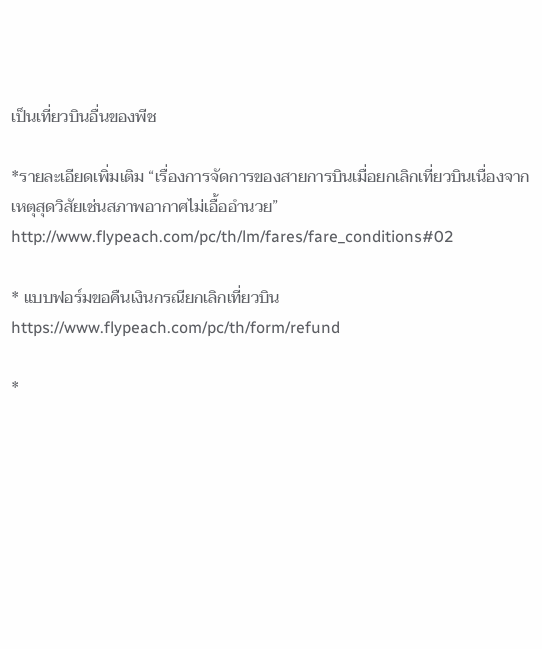เป็นเที่ยวบินอื่นของพีช

*รายละเอียดเพิ่มเติม “เรื่องการจัดการของสายการบินเมื่อยกเลิกเที่ยวบินเนื่องจากเหตุสุดวิสัยเช่นสภาพอากาศไม่เอื้ออำนวย”
http://www.flypeach.com/pc/th/lm/fares/fare_conditions#02

* แบบฟอร์มขอคืนเงินกรณียกเลิกเที่ยวบิน
https://www.flypeach.com/pc/th/form/refund

*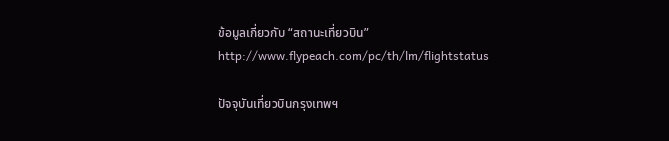ข้อมูลเกี่ยวกับ “สถานะเที่ยวบิน”
http://www.flypeach.com/pc/th/lm/flightstatus

ปัจจุบันเที่ยวบินกรุงเทพฯ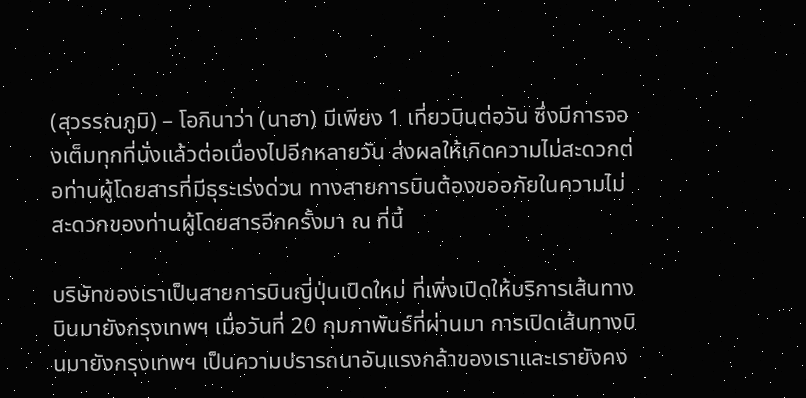(สุวรรณภูมิ) – โอกินาว่า (นาฮา) มีเพียง 1 เที่ยวบินต่อวัน ซึ่งมีการจองเต็มทุกที่นั่งแล้วต่อเนื่องไปอีกหลายวัน ส่งผลให้เกิดความไม่สะดวกต่อท่านผู้โดยสารที่มีธุระเร่งด่วน ทางสายการบินต้องขออภัยในความไม่สะดวกของท่านผู้โดยสารอีกครั้งมา ณ ที่นี้

บริษัทของเราเป็นสายการบินญี่ปุ่นเปิดใหม่ ที่เพิ่งเปิดให้บริการเส้นทางบินมายังกรุงเทพฯ เมื่อวันที่ 20 กุมภาพันธ์ที่ผ่านมา การเปิดเส้นทางบินมายังกรุงเทพฯ เป็นความปรารถนาอันแรงกล้าของเราและเรายังคง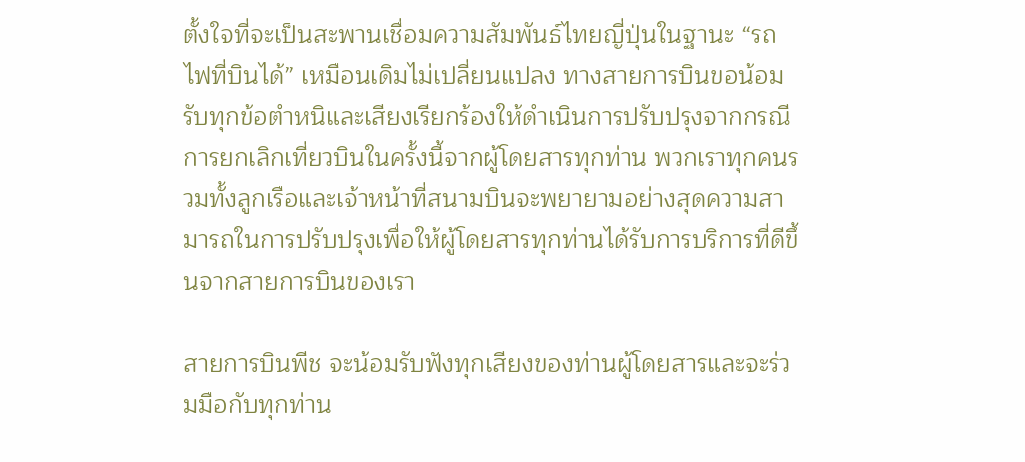ตั้งใจที่จะเป็นสะพานเชื่อมความสัมพันธ์ไทยญี่ปุ่นในฐานะ “รถไฟที่บินได้” เหมือนเดิมไม่เปลี่ยนแปลง ทางสายการบินขอน้อมรับทุกข้อตำหนิและเสียงเรียกร้องให้ดำเนินการปรับปรุงจากกรณีการยกเลิกเที่ยวบินในครั้งนี้จากผู้โดยสารทุกท่าน พวกเราทุกคนรวมทั้งลูกเรือและเจ้าหน้าที่สนามบินจะพยายามอย่างสุดความสามารถในการปรับปรุงเพื่อให้ผู้โดยสารทุกท่านได้รับการบริการที่ดีขึ้นจากสายการบินของเรา

สายการบินพีช จะน้อมรับฟังทุกเสียงของท่านผู้โดยสารและจะร่วมมือกับทุกท่าน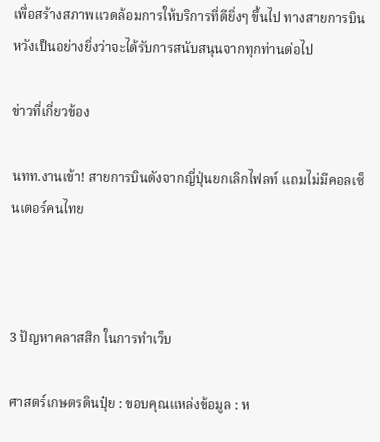เพื่อสร้างสภาพแวดล้อมการให้บริการที่ดียิ่งๆ ขึ้นไป ทางสายการบินหวังเป็นอย่างยิ่งว่าจะได้รับการสนับสนุนจากทุกท่านต่อไป

ข่าวที่เกี่ยวข้อง

นทท.งานเข้า! สายการบินดังจากญี่ปุ่นยกเลิกไฟลท์ แถมไม่มีคอลเซ็นเตอร์คนไทย



3 ปัญหาคลาสสิก ในการทำเว็บ

ศาสตร์เกษตรดินปุ๋ย : ขอบคุณแหล่งข้อมูล : ห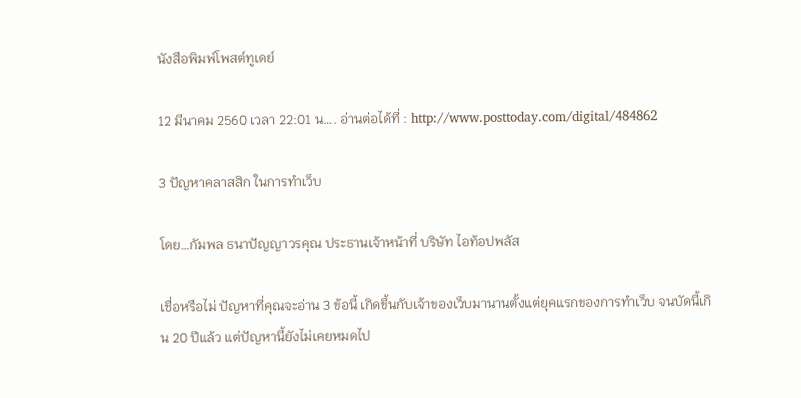นังสือพิมพ์โพสต์ทูเดย์

12 มีนาคม 2560 เวลา 22:01 น…. อ่านต่อได้ที่ : http://www.posttoday.com/digital/484862

3 ปัญหาคลาสสิก ในการทำเว็บ

โดย…กัมพล ธนาปัญญาวรคุณ ประธานเจ้าหน้าที่ บริษัท ไอท้อปพลัส

เชื่อหรือไม่ ปัญหาที่คุณจะอ่าน 3 ข้อนี้ เกิดขึ้นกับเจ้าของเว็บมานานตั้งแต่ยุคแรกของการทำเว็บ จนบัดนี้เกิน 20 ปีแล้ว แต่ปัญหานี้ยังไม่เคยหมดไป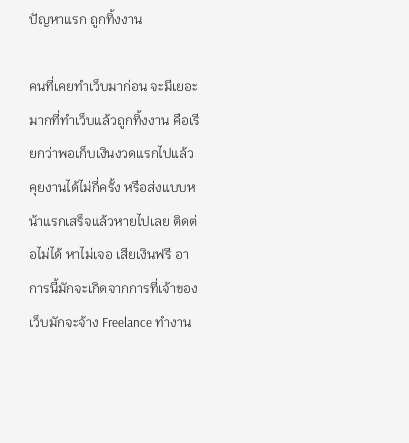ปัญหาแรก ถูกทิ้งงาน

คนที่เคยทำเว็บมาก่อน จะมีเยอะมากที่ทำเว็บแล้วถูกทิ้งงาน คือเรียกว่าพอเก็บเงินงวดแรกไปแล้ว คุยงานได้ไม่กี่ครั้ง หรือส่งแบบหน้าแรกเสร็จแล้วหายไปเลย ติดต่อไม่ได้ หาไม่เจอ เสียเงินฟรี อาการนี้มักจะเกิดจากการที่เจ้าของเว็บมักจะจ้าง Freelance ทำงาน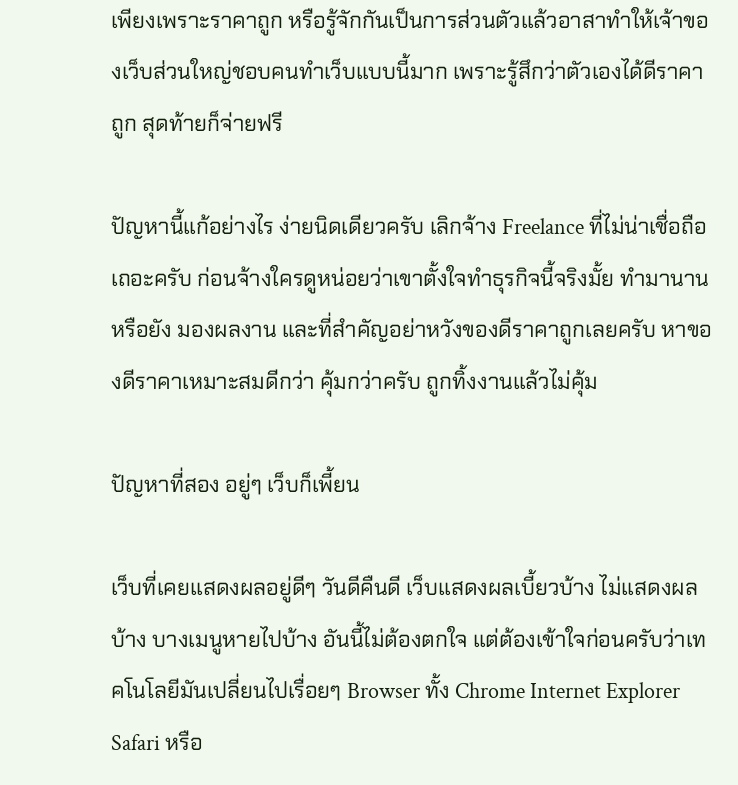เพียงเพราะราคาถูก หรือรู้จักกันเป็นการส่วนตัวแล้วอาสาทำให้เจ้าของเว็บส่วนใหญ่ชอบคนทำเว็บแบบนี้มาก เพราะรู้สึกว่าตัวเองได้ดีราคาถูก สุดท้ายก็จ่ายฟรี

ปัญหานี้แก้อย่างไร ง่ายนิดเดียวครับ เลิกจ้าง Freelance ที่ไม่น่าเชื่อถือเถอะครับ ก่อนจ้างใครดูหน่อยว่าเขาตั้งใจทำธุรกิจนี้จริงมั้ย ทำมานานหรือยัง มองผลงาน และที่สำคัญอย่าหวังของดีราคาถูกเลยครับ หาของดีราคาเหมาะสมดีกว่า คุ้มกว่าครับ ถูกทิ้งงานแล้วไม่คุ้ม

ปัญหาที่สอง อยู่ๆ เว็บก็เพี้ยน

เว็บที่เคยแสดงผลอยู่ดีๆ วันดีคืนดี เว็บแสดงผลเบี้ยวบ้าง ไม่แสดงผลบ้าง บางเมนูหายไปบ้าง อันนี้ไม่ต้องตกใจ แต่ต้องเข้าใจก่อนครับว่าเทคโนโลยีมันเปลี่ยนไปเรื่อยๆ Browser ทั้ง Chrome Internet Explorer Safari หรือ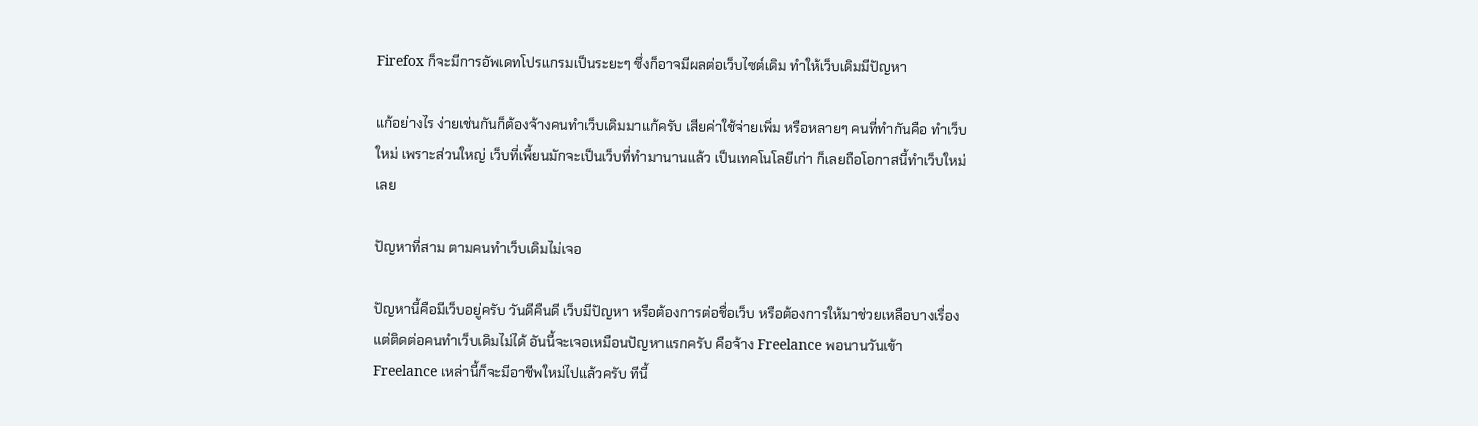Firefox ก็จะมีการอัพเดทโปรแกรมเป็นระยะๆ ซึ่งก็อาจมีผลต่อเว็บไซต์เดิม ทำให้เว็บเดิมมีปัญหา

แก้อย่างไร ง่ายเช่นกันก็ต้องจ้างคนทำเว็บเดิมมาแก้ครับ เสียค่าใช้จ่ายเพิ่ม หรือหลายๆ คนที่ทำกันคือ ทำเว็บใหม่ เพราะส่วนใหญ่ เว็บที่เพี้ยนมักจะเป็นเว็บที่ทำมานานแล้ว เป็นเทคโนโลยีเก่า ก็เลยถือโอกาสนี้ทำเว็บใหม่เลย

ปัญหาที่สาม ตามคนทำเว็บเดิมไม่เจอ

ปัญหานี้คือมีเว็บอยู่ครับ วันดีคืนดี เว็บมีปัญหา หรือต้องการต่อชื่อเว็บ หรือต้องการให้มาช่วยเหลือบางเรื่อง แต่ติดต่อคนทำเว็บเดิมไม่ได้ อันนี้จะเจอเหมือนปัญหาแรกครับ คือจ้าง Freelance พอนานวันเข้า Freelance เหล่านี้ก็จะมีอาชีพใหม่ไปแล้วครับ ทีนี้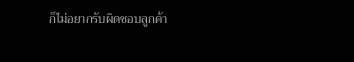ก็ไม่อยากรับผิดชอบลูกค้า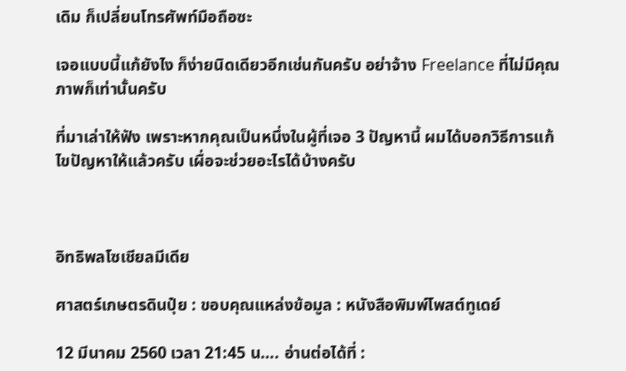เดิม ก็เปลี่ยนโทรศัพท์มือถือซะ

เจอแบบนี้แก้ยังไง ก็ง่ายนิดเดียวอีกเช่นกันครับ อย่าจ้าง Freelance ที่ไม่มีคุณภาพก็เท่านั้นครับ

ที่มาเล่าให้ฟัง เพราะหากคุณเป็นหนึ่งในผู้ที่เจอ 3 ปัญหานี้ ผมได้บอกวิธีการแก้ไขปัญหาให้แล้วครับ เผื่อจะช่วยอะไรได้บ้างครับ



อิทธิพลโซเชียลมีเดีย

ศาสตร์เกษตรดินปุ๋ย : ขอบคุณแหล่งข้อมูล : หนังสือพิมพ์โพสต์ทูเดย์

12 มีนาคม 2560 เวลา 21:45 น…. อ่านต่อได้ที่ :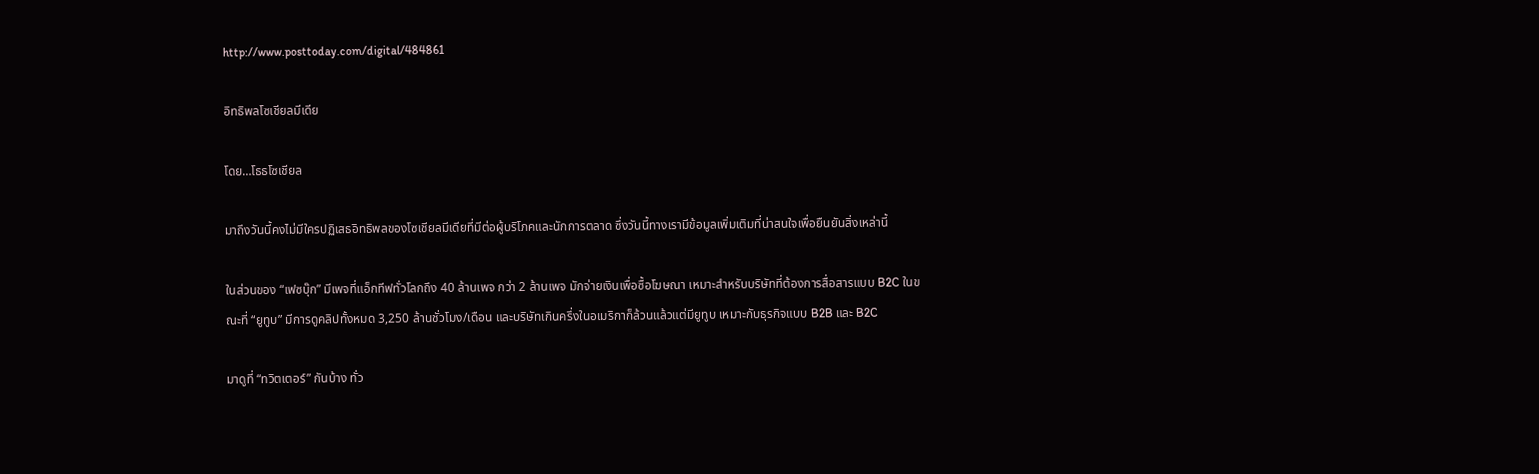http://www.posttoday.com/digital/484861

อิทธิพลโซเชียลมีเดีย

โดย…โธธโซเชียล

มาถึงวันนี้คงไม่มีใครปฏิเสธอิทธิพลของโซเชียลมีเดียที่มีต่อผู้บริโภคและนักการตลาด ซึ่งวันนี้ทางเรามีข้อมูลเพิ่มเติมที่น่าสนใจเพื่อยืนยันสิ่งเหล่านี้

ในส่วนของ “เฟซบุ๊ก” มีเพจที่แอ็กทีฟทั่วโลกถึง 40 ล้านเพจ กว่า 2 ล้านเพจ มักจ่ายเงินเพื่อซื้อโฆษณา เหมาะสำหรับบริษัทที่ต้องการสื่อสารแบบ B2C ในขณะที่ “ยูทูบ” มีการดูคลิปทั้งหมด 3,250 ล้านชั่วโมง/เดือน และบริษัทเกินครึ่งในอเมริกาก็ล้วนแล้วแต่มียูทูบ เหมาะกับธุรกิจแบบ B2B และ B2C

มาดูที่ “ทวิตเตอร์” กันบ้าง ทั่ว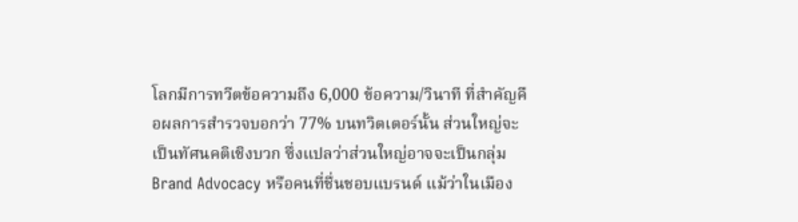โลกมีการทวีตข้อความถึง 6,000 ข้อความ/วินาที ที่สำคัญคือผลการสำรวจบอกว่า 77% บนทวิตเตอร์นั้น ส่วนใหญ่จะเป็นทัศนคติเชิงบวก ซึ่งแปลว่าส่วนใหญ่อาจจะเป็นกลุ่ม Brand Advocacy หรือคนที่ชื่นชอบแบรนด์ แม้ว่าในเมือง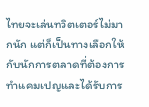ไทยจะเล่นทวิตเตอร์ไม่มากนัก แต่ก็เป็นทางเลือกให้กับนักการตลาดที่ต้องการทำแคมเปญและได้รับการ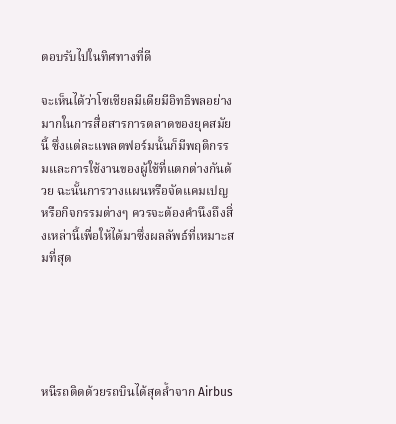ตอบรับไปในทิศทางที่ดี

จะเห็นได้ว่าโซเชียลมีเดียมีอิทธิพลอย่างมากในการสื่อสารการตลาดของยุคสมัยนี้ ซึ่งแต่ละแพลตฟอร์มนั้นก็มีพฤติกรรมและการใช้งานของผู้ใช้ที่แตกต่างกันด้วย ฉะนั้นการวางแผนหรือจัดแคมเปญหรือกิจกรรมต่างๆ ควรจะต้องคำนึงถึงสิ่งเหล่านี้เพื่อให้ได้มาซึ่งผลลัพธ์ที่เหมาะสมที่สุด





หนีรถติดด้วยรถบินได้สุดล้ำจาก Airbus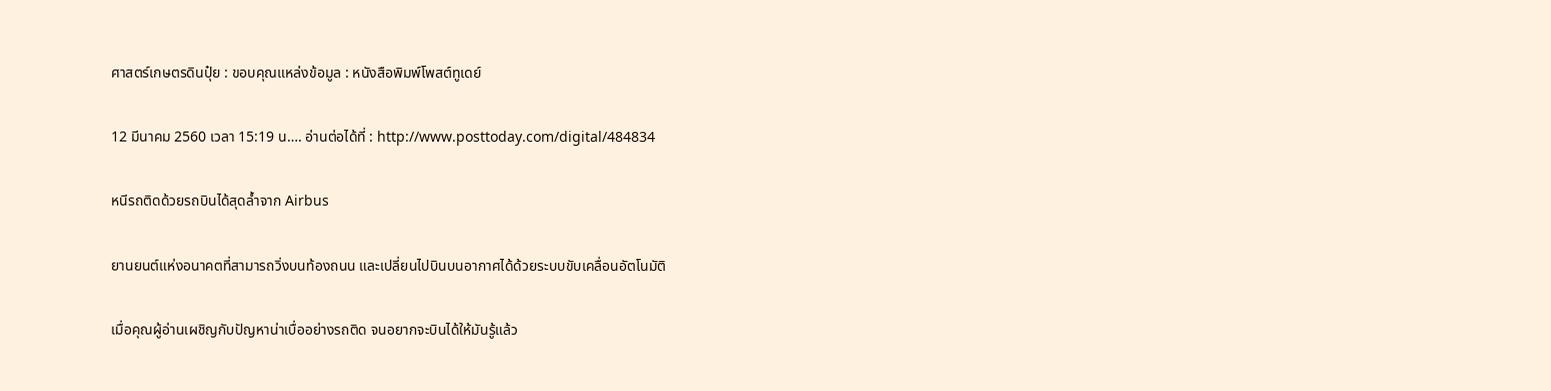ศาสตร์เกษตรดินปุ๋ย : ขอบคุณแหล่งข้อมูล : หนังสือพิมพ์โพสต์ทูเดย์

12 มีนาคม 2560 เวลา 15:19 น…. อ่านต่อได้ที่ : http://www.posttoday.com/digital/484834

หนีรถติดด้วยรถบินได้สุดล้ำจาก Airbus

ยานยนต์แห่งอนาคตที่สามารถวิ่งบนท้องถนน และเปลี่ยนไปบินบนอากาศได้ด้วยระบบขับเคลื่อนอัตโนมัติ

เมื่อคุณผู้อ่านเผชิญกับปัญหาน่าเบื่ออย่างรถติด จนอยากจะบินได้ให้มันรู้แล้ว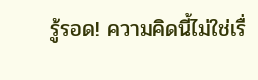รู้รอด! ความคิดนี้ไม่ใช่เรื่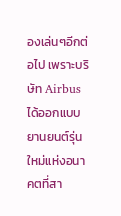องเล่นๆอีกต่อไป เพราะบริษัท Airbus ได้ออกแบบยานยนต์รุ่นใหม่แห่งอนาคตที่สา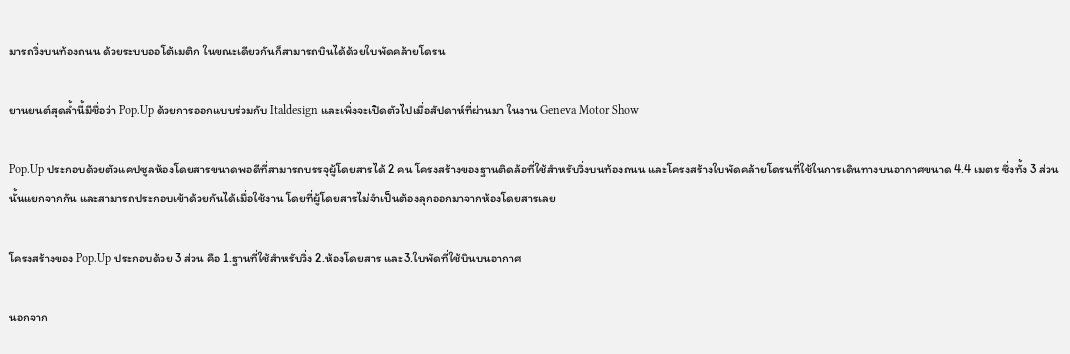มารถวิ่งบนท้องถนน ด้วยระบบออโต้เมติก ในขณะเดียวกันก็สามารถบินได้ด้วยใบพัดคล้ายโดรน

ยานยนต์สุดล้ำนี้มีชื่อว่า Pop.Up ด้วยการออกแบบร่วมกับ Italdesign และเพิ่งจะเปิดตัวไปเมื่อสัปดาห์ที่ผ่านมา ในงาน Geneva Motor Show

Pop.Up ประกอบด้วยตัวแคปซูลห้องโดยสารขนาดพอดีที่สามารถบรรจุผู้โดยสารได้ 2 คน โครงสร้างของฐานติดล้อที่ใช้สำหรับวิ่งบนท้องถนน และโครงสร้างใบพัดคล้ายโดรนที่ใช้ในการเดินทางบนอากาศขนาด 4.4 เมตร ซึ่งทั้ง 3 ส่วนนั้นแยกจากกัน และสามารถประกอบเข้าด้วยกันได้เมื่อใช้งาน โดยที่ผู้โดยสารไม่จำเป็นต้องลุกออกมาจากห้องโดยสารเลย

โครงสร้างของ Pop.Up ประกอบด้วย 3 ส่วน คือ 1.ฐานที่ใช้สำหรับวิ่ง 2.ห้องโดยสาร และ3.ใบพัดที่ใช้บินบนอากาศ

นอกจาก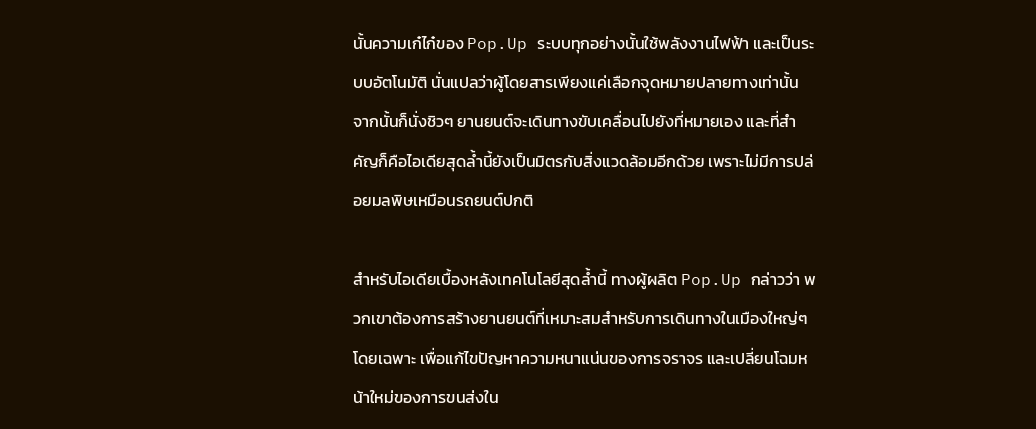นั้นความเก๋ไก๋ของ Pop.Up ระบบทุกอย่างนั้นใช้พลังงานไฟฟ้า และเป็นระบบอัตโนมัติ นั่นแปลว่าผู้โดยสารเพียงแค่เลือกจุดหมายปลายทางเท่านั้น จากนั้นก็นั่งชิวๆ ยานยนต์จะเดินทางขับเคลื่อนไปยังที่หมายเอง และที่สำคัญก็คือไอเดียสุดล้ำนี้ยังเป็นมิตรกับสิ่งแวดล้อมอีกด้วย เพราะไม่มีการปล่อยมลพิษเหมือนรถยนต์ปกติ

สำหรับไอเดียเบื้องหลังเทคโนโลยีสุดล้ำนี้ ทางผู้ผลิต Pop.Up กล่าวว่า พวกเขาต้องการสร้างยานยนต์ที่เหมาะสมสำหรับการเดินทางในเมืองใหญ่ๆโดยเฉพาะ เพื่อแก้ไขปัญหาความหนาแน่นของการจราจร และเปลี่ยนโฉมหน้าใหม่ของการขนส่งใน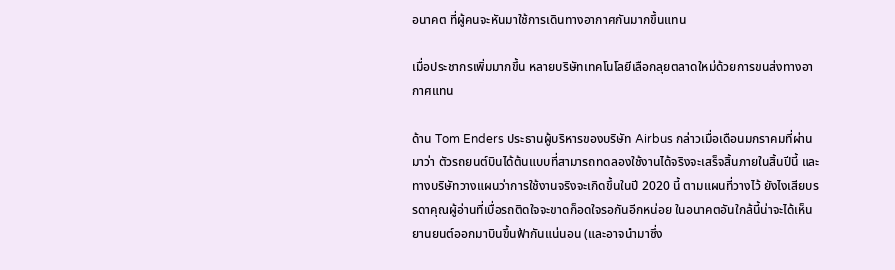อนาคต ที่ผู้คนจะหันมาใช้การเดินทางอากาศกันมากขึ้นแทน

เมื่อประชากรเพิ่มมากขึ้น หลายบริษัทเทคโนโลยีเลือกลุยตลาดใหม่ด้วยการขนส่งทางอากาศแทน

ด้าน Tom Enders ประธานผู้บริหารของบริษัท Airbus กล่าวเมื่อเดือนมกราคมที่ผ่านมาว่า ตัวรถยนต์บินได้ต้นแบบที่สามารถทดลองใช้งานได้จริงจะเสร็จสิ้นภายในสิ้นปีนี้ และทางบริษัทวางแผนว่าการใช้งานจริงจะเกิดขึ้นในปี 2020 นี้ ตามแผนที่วางไว้ ยังไงเสียบรรดาคุณผู้อ่านที่เบื่อรถติดใจจะขาดก็อดใจรอกันอีกหน่อย ในอนาคตอันใกล้นี้น่าจะได้เห็นยานยนต์ออกมาบินขึ้นฟ้ากันแน่นอน (และอาจนำมาซึ่ง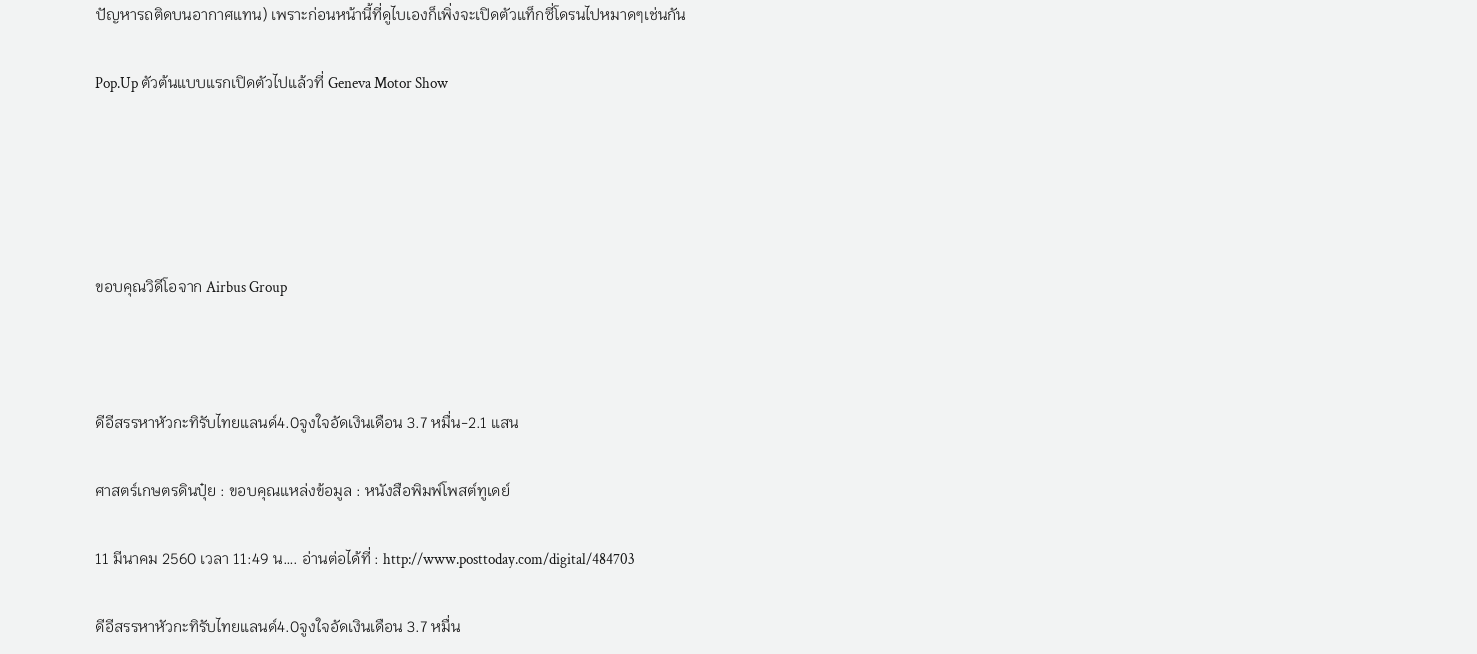ปัญหารถติดบนอากาศแทน) เพราะก่อนหน้านี้ที่ดูไบเองก็เพิ่งจะเปิดตัวแท็กซี่โดรนไปหมาดๆเช่นกัน

Pop.Up ตัวต้นแบบแรกเปิดตัวไปแล้วที่ Geneva Motor Show





ขอบคุณวิดีโอจาก Airbus Group



ดีอีสรรหาหัวกะทิรับไทยแลนด์4.0จูงใจอัดเงินเดือน 3.7 หมื่น-2.1 แสน

ศาสตร์เกษตรดินปุ๋ย : ขอบคุณแหล่งข้อมูล : หนังสือพิมพ์โพสต์ทูเดย์

11 มีนาคม 2560 เวลา 11:49 น…. อ่านต่อได้ที่ : http://www.posttoday.com/digital/484703

ดีอีสรรหาหัวกะทิรับไทยแลนด์4.0จูงใจอัดเงินเดือน 3.7 หมื่น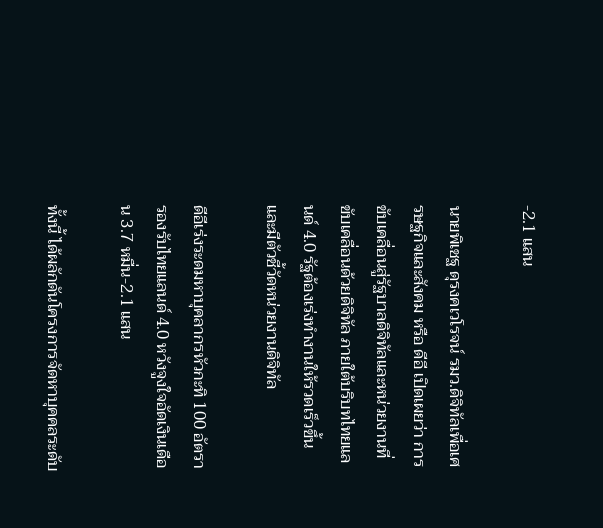-2.1 แสน

นายพิเชฐ ดุรงคเวโรจน์ รมว.ดิจิทัลเพื่อเศรษฐกิจและสังคม หรือ ดีอี เปิดเผยว่า การขับเคลื่อนสู่รัฐบาลดิจิทัลและหน่วยงานที่ขับเคลื่อนด้วยดิจิทัล ภายใต้บริบทไทยแลนด์ 4.0 รัฐต้องเร่งทำงานให้รวดเร็วขึ้นและมีตัวชี้วัดหน่วยงานดิจิทัล

ดีอีเร่งระดมหาบุคลากรหัวกะทิ 100 อัตรา รองรับไทยแลนด์ 4.0 หวังจูงใจอัดเงินเดือน 3.7 หมื่น-2.1 แสน

ทั้งนี้ ได้ผลักดันโครงการจัดหาบุคคลระดับ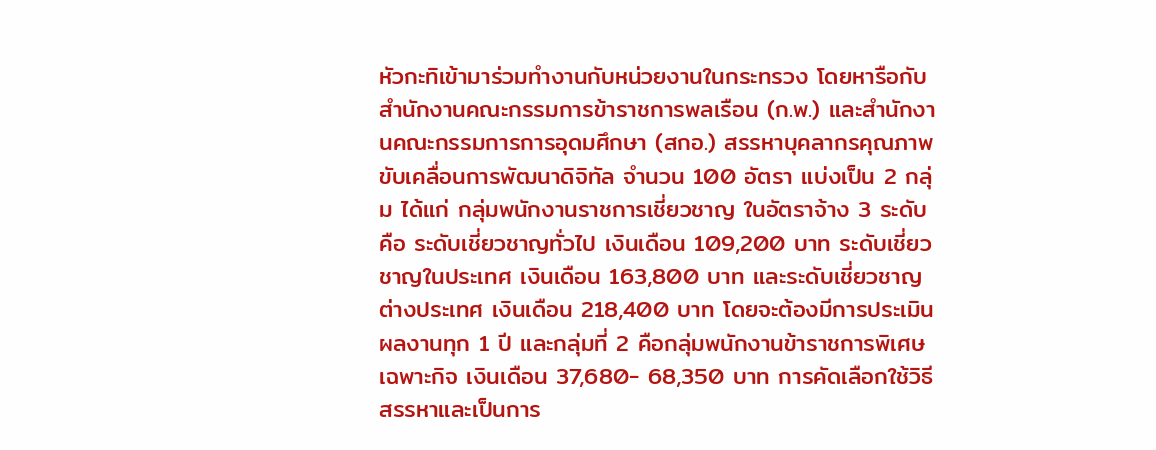หัวกะทิเข้ามาร่วมทำงานกับหน่วยงานในกระทรวง โดยหารือกับสำนักงานคณะกรรมการข้าราชการพลเรือน (ก.พ.) และสำนักงานคณะกรรมการการอุดมศึกษา (สกอ.) สรรหาบุคลากรคุณภาพขับเคลื่อนการพัฒนาดิจิทัล จำนวน 100 อัตรา แบ่งเป็น 2 กลุ่ม ได้แก่ กลุ่มพนักงานราชการเชี่ยวชาญ ในอัตราจ้าง 3 ระดับ คือ ระดับเชี่ยวชาญทั่วไป เงินเดือน 109,200 บาท ระดับเชี่ยวชาญในประเทศ เงินเดือน 163,800 บาท และระดับเชี่ยวชาญต่างประเทศ เงินเดือน 218,400 บาท โดยจะต้องมีการประเมินผลงานทุก 1 ปี และกลุ่มที่ 2 คือกลุ่มพนักงานข้าราชการพิเศษเฉพาะกิจ เงินเดือน 37,680- 68,350 บาท การคัดเลือกใช้วิธี สรรหาและเป็นการ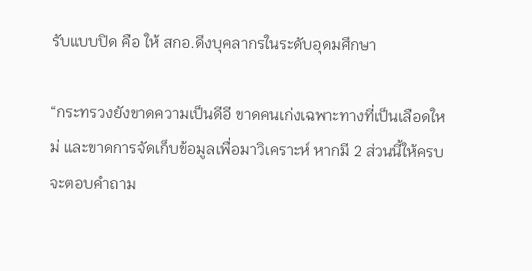รับแบบปิด คือ ให้ สกอ.ดึงบุคลากรในระดับอุดมศึกษา

“กระทรวงยังขาดความเป็นดีอี ขาดคนเก่งเฉพาะทางที่เป็นเลือดใหม่ และขาดการจัดเก็บข้อมูลเพื่อมาวิเคราะห์ หากมี 2 ส่วนนี้ให้ครบ จะตอบคำถาม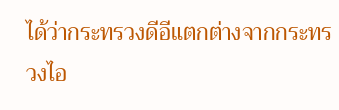ได้ว่ากระทรวงดีอีแตกต่างจากกระทรวงไอ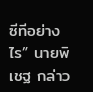ซีทีอย่างไร” นายพิเชฐ กล่าว